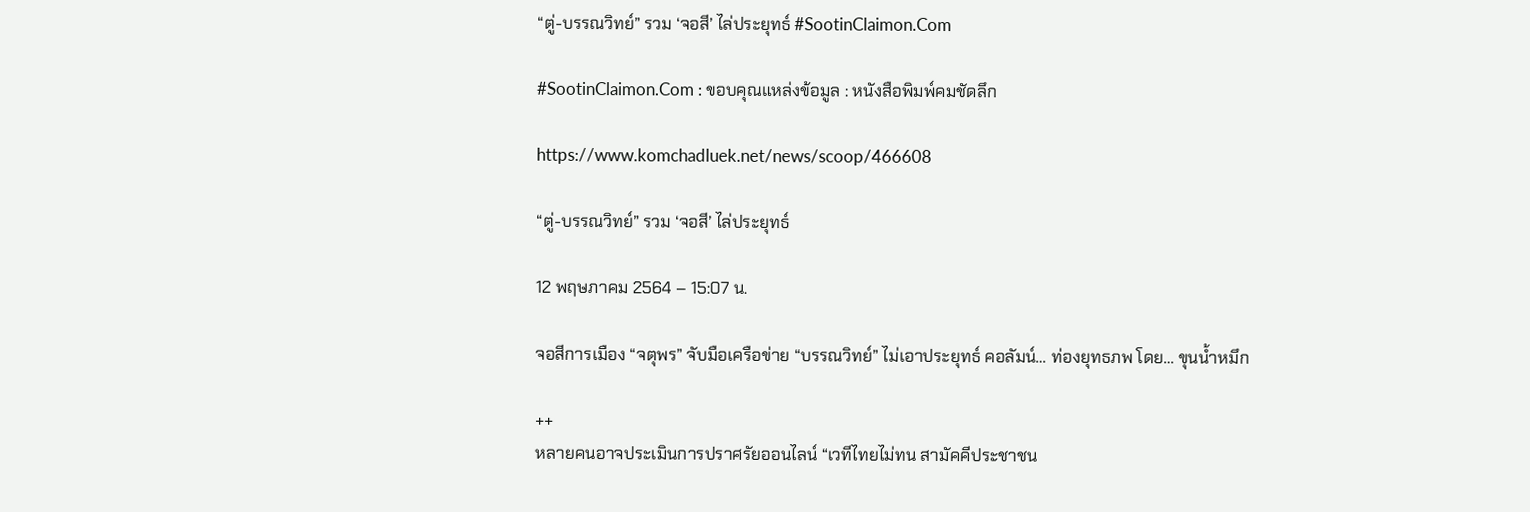“ตู่-บรรณวิทย์” รวม ‘จอสี’ ไล่ประยุทธ์ #SootinClaimon.Com

#SootinClaimon.Com : ขอบคุณแหล่งข้อมูล : หนังสือพิมพ์คมชัดลึก

https://www.komchadluek.net/news/scoop/466608

“ตู่-บรรณวิทย์” รวม ‘จอสี’ ไล่ประยุทธ์

12 พฤษภาคม 2564 – 15:07 น.

จอสีการเมือง “จตุพร” จับมือเครือข่าย “บรรณวิทย์” ไม่เอาประยุทธ์ คอลัมน์… ท่องยุทธภพ โดย… ขุนน้ำหมึก

++
หลายคนอาจประเมินการปราศรัยออนไลน์ “เวทีไทยไม่ทน สามัคคีประชาชน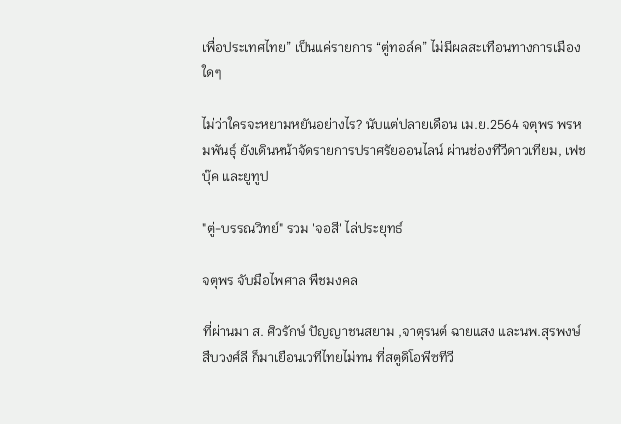เพื่อประเทศไทย” เป็นแค่รายการ “ตู่ทอล์ค” ไม่มีผลสะเทือนทางการเมืองใดๆ

ไม่ว่าใครจะหยามหยันอย่างไร? นับแต่ปลายเดือน เม.ย.2564 จตุพร พรหมพันธุ์ ยังเดินหน้าจัดรายการปราศรัยออนไลน์ ผ่านช่องทีวีดาวเทียม, เฟชบุ๊ค และยูทูป

"ตู่-บรรณวิทย์" รวม 'จอสี' ไล่ประยุทธ์

จตุพร จับมือไพศาล พืชมงคล

ที่ผ่านมา ส. ศิวรักษ์ ปัญญาชนสยาม ,จาตุรนต์ ฉายแสง และนพ.สุรพงษ์ สืบวงศ์ลี ก็มาเยือนเวทีไทยไม่ทน ที่สตูดิโอพีซทีวี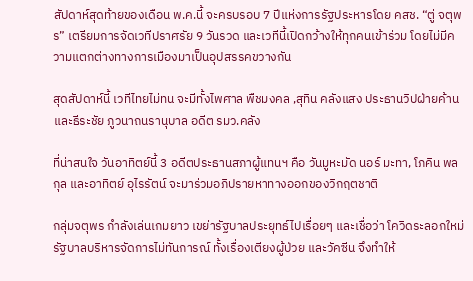สัปดาห์สุดท้ายของเดือน พ.ค.นี้ จะครบรอบ 7 ปีแห่งการรัฐประหารโดย คสช. “ตู่ จตุพร” เตรียมการจัดเวทีปราศรัย 9 วันรวด และเวทีนี้เปิดกว้างให้ทุกคนเข้าร่วม โดยไม่มีความแตกต่างทางการเมืองมาเป็นอุปสรรคขวางกัน

สุดสัปดาห์นี้ เวทีไทยไม่ทน จะมีทั้งไพศาล พืชมงคล ,สุทิน คลังแสง ประธานวิปฝ่ายค้าน และธีระชัย ภูวนาถนรานุบาล อดีต รมว.คลัง

ที่น่าสนใจ วันอาทิตย์นี้ 3 อดีตประธานสภาผู้แทนฯ คือ วันมูหะมัด นอร์ มะทา, โภคิน พลกุล และอาทิตย์ อุไรรัตน์ จะมาร่วมอภิปรายหาทางออกของวิกฤตชาติ

กลุ่มจตุพร กำลังเล่นเกมยาว เขย่ารัฐบาลประยุทธ์ไปเรื่อยๆ และเชื่อว่า โควิดระลอกใหม่รัฐบาลบริหารจัดการไม่ทันการณ์ ทั้งเรื่องเตียงผู้ป่วย และวัคซีน จึงทำให้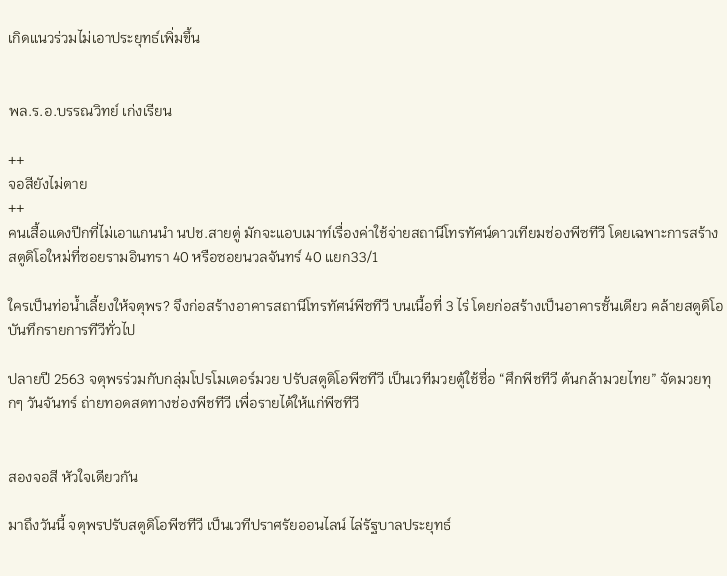เกิดแนวร่วมไม่เอาประยุทธ์เพิ่มขึ้น


พล.ร.อ.บรรณวิทย์ เก่งเรียน

++
จอสียังไม่ตาย
++
คนเสื้อแดงปีกที่ไม่เอาแกนนำ นปช.สายตู่ มักจะแอบเมาท์เรื่องค่าใช้จ่ายสถานีโทรทัศน์ดาวเทียมช่องพีซทีวี โดยเฉพาะการสร้างสตูดิโอใหม่ที่ซอยรามอินทรา 40 หรือซอยนวลจันทร์ 40 แยก33/1

ใครเป็นท่อน้ำเลี้ยงให้จตุพร? จึงก่อสร้างอาคารสถานีโทรทัศน์พีซทีวี บนเนื้อที่ 3 ไร่ โดยก่อสร้างเป็นอาคารชั้นเดียว คล้ายสตูดิโอบันทึกรายการทีวีทั่วไป

ปลายปี 2563 จตุพรร่วมกับกลุ่มโปรโมเตอร์มวย ปรับสตูดิโอพีซทีวี เป็นเวทีมวยตู้ใช้ชื่อ “ศึกพีชทีวี ต้นกล้ามวยไทย” จัดมวยทุกๆ วันจันทร์ ถ่ายทอดสดทางช่องพีชทีวี เพื่อรายได้ให้แก่พีซทีวี


สองจอสี หัวใจเดียวกัน

มาถึงวันนี้ จตุพรปรับสตูดิโอพีซทีวี เป็นเวทีปราศรัยออนไลน์ ไล่รัฐบาลประยุทธ์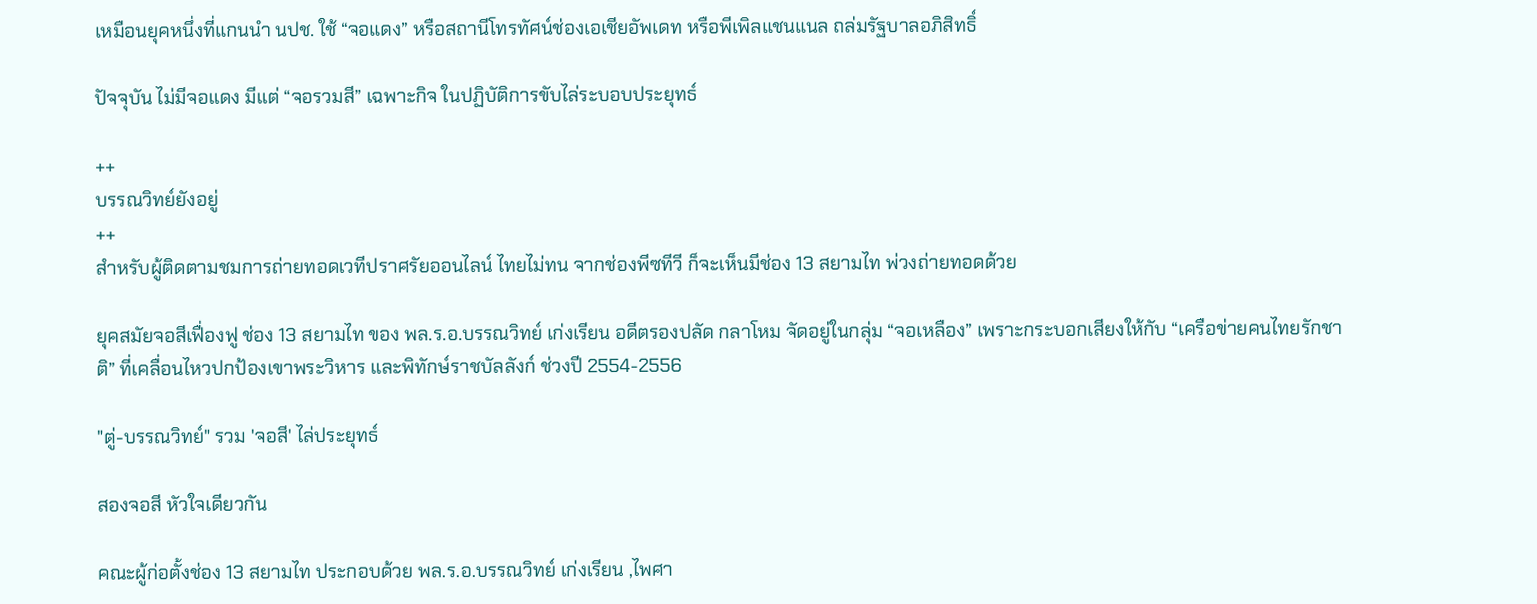เหมือนยุคหนึ่งที่แกนนำ นปช. ใช้ “จอแดง” หรือสถานีโทรทัศน์ช่องเอเชียอัพเดท หรือพีเพิลแชนแนล ถล่มรัฐบาลอภิสิทธิ์

ปัจจุบัน ไม่มีจอแดง มีแต่ “จอรวมสี” เฉพาะกิจ ในปฏิบัติการขับไล่ระบอบประยุทธ์

++
บรรณวิทย์ยังอยู่
++
สำหรับผู้ติดตามชมการถ่ายทอดเวทีปราศรัยออนไลน์ ไทยไม่ทน จากช่องพีซทีวี ก็จะเห็นมีช่อง 13 สยามไท พ่วงถ่ายทอดด้วย

ยุคสมัยจอสีเฟื่องฟู ช่อง 13 สยามไท ของ พล.ร.อ.บรรณวิทย์ เก่งเรียน อดีตรองปลัด กลาโหม จัดอยู่ในกลุ่ม “จอเหลือง” เพราะกระบอกเสียงให้กับ “เครือข่ายคนไทยรักชาติ” ที่เคลื่อนไหวปกป้องเขาพระวิหาร และพิทักษ์ราชบัลลังก์ ช่วงปี 2554-2556

"ตู่-บรรณวิทย์" รวม 'จอสี' ไล่ประยุทธ์

สองจอสี หัวใจเดียวกัน

คณะผู้ก่อตั้งช่อง 13 สยามไท ประกอบด้วย พล.ร.อ.บรรณวิทย์ เก่งเรียน ,ไพศา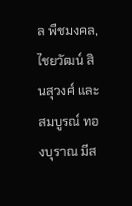ล พืชมงคล,ไชยวัฒน์ สินสุวงศ์ และสมบูรณ์ ทองบุราณ มีส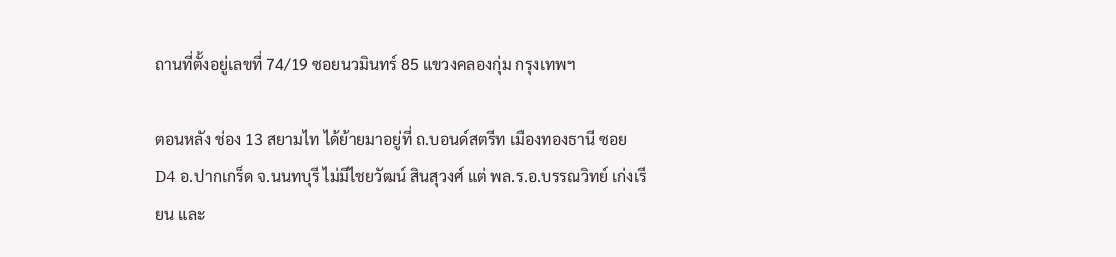ถานที่ตั้งอยู่เลขที่ 74/19 ซอยนวมินทร์ 85 แขวงคลองกุ่ม กรุงเทพฯ

ตอนหลัง ช่อง 13 สยามไท ได้ย้ายมาอยู่ที่ ถ.บอนด์สตรีท เมืองทองธานี ซอย D4 อ.ปากเกร็ด จ.นนทบุรี ไม่มีไชยวัฒน์ สินสุวงศ์ แต่ พล.ร.อ.บรรณวิทย์ เก่งเรียน และ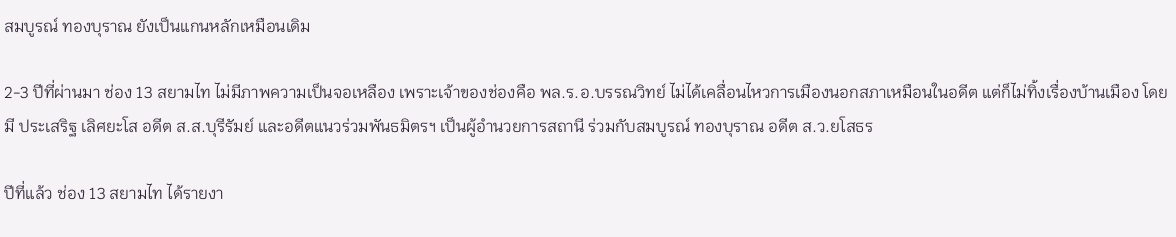สมบูรณ์ ทองบุราณ ยังเป็นแกนหลักเหมือนเดิม

2-3 ปีที่ผ่านมา ช่อง 13 สยามไท ไม่มีภาพความเป็นจอเหลือง เพราะเจ้าของช่องคือ พล.ร.อ.บรรณวิทย์ ไม่ได้เคลื่อนไหวการเมืองนอกสภาเหมือนในอดีต แต่ก็ไม่ทิ้งเรื่องบ้านเมือง โดยมี ประเสริฐ เลิศยะโส อดีต ส.ส.บุรีรัมย์ และอดีตแนวร่วมพันธมิตรฯ เป็นผู้อำนวยการสถานี ร่วมกับสมบูรณ์ ทองบุราณ อดีต ส.ว.ยโสธร

ปีที่แล้ว ช่อง 13 สยามไท ได้รายงา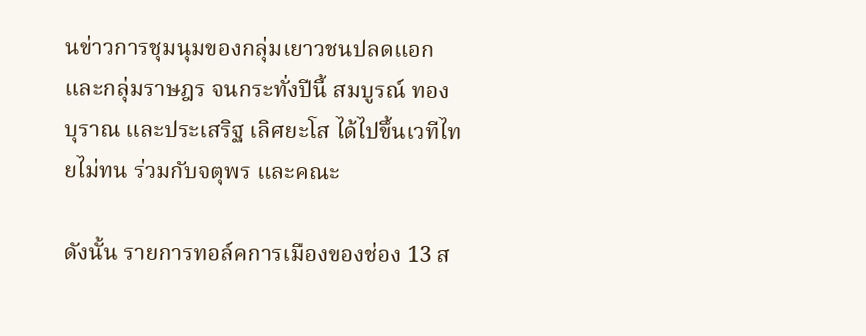นข่าวการชุมนุมของกลุ่มเยาวชนปลดแอก และกลุ่มราษฎร จนกระทั่งปีนี้ สมบูรณ์ ทองบุราณ และประเสริฐ เลิศยะโส ได้ไปขึ้นเวทีไทยไม่ทน ร่วมกับจตุพร และคณะ

ดังนั้น รายการทอล์คการเมืองของช่อง 13 ส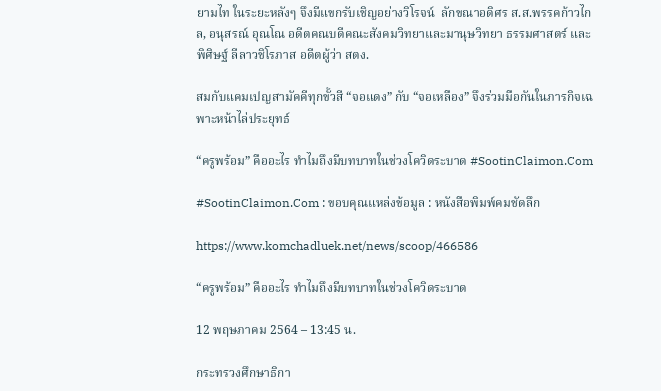ยามไท ในระยะหลังๆ จึงมีแขกรับเชิญอย่างวิโรจน์  ลักขณาอดิศร ส.ส.พรรคก้าวไกล, อนุสรณ์ อุณโณ อดีตคณบดีคณะสังคมวิทยาและมานุษวิทยา ธรรมศาสตร์ และพิศิษฐ์ ลีลาวชิโรภาส อดีตผู้ว่า สตง.

สมกับแคมเปญสามัคคีทุกขั้วสี “จอแดง” กับ “จอเหลือง” จึงร่วมมือกันในภารกิจเฉพาะหน้าไล่ประยุทธ์

“ครูพร้อม” คืออะไร ทำไมถึงมีบทบาทในช่วงโควิดระบาด #SootinClaimon.Com

#SootinClaimon.Com : ขอบคุณแหล่งข้อมูล : หนังสือพิมพ์คมชัดลึก

https://www.komchadluek.net/news/scoop/466586

“ครูพร้อม” คืออะไร ทำไมถึงมีบทบาทในช่วงโควิดระบาด

12 พฤษภาคม 2564 – 13:45 น.

กระทรวงศึกษาธิกา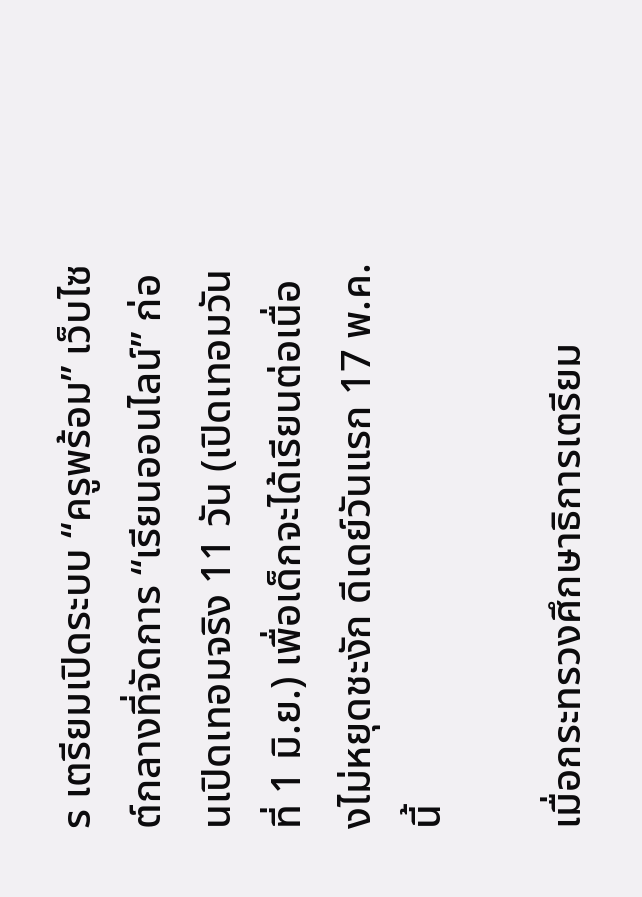ร เตรียมเปิดระบบ “ครูพร้อม” เว็บไซต์กลางที่จัดการ “เรียนออนไลน์” ก่อนเปิดเทอมจริง 11 วัน (เปิดเทอมวันที่ 1 มิ.ย.) เพื่อเด็กจะได้เรียนต่อเนื่องไม่หยุดชะงัก ดีเดย์วันแรก 17 พ.ค.นี้

เมื่อกระทรวงศึกษาธิการเตรียม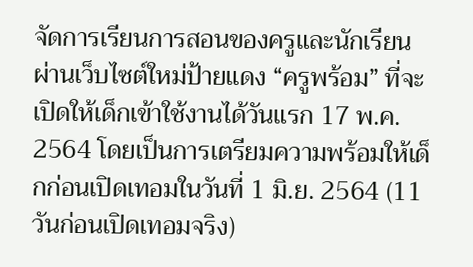จัดการเรียนการสอนของครูและนักเรียน ผ่านเว็บไซต์ใหม่ป้ายแดง “ครูพร้อม” ที่จะเปิดให้เด็กเข้าใช้งานได้วันแรก 17 พ.ค. 2564 โดยเป็นการเตรียมความพร้อมให้เด็กก่อนเปิดเทอมในวันที่ 1 มิ.ย. 2564 (11 วันก่อนเปิดเทอมจริง)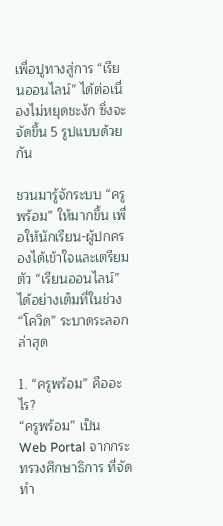เพื่อปูทางสู่การ “เรียนออนไลน์” ได้ต่อเนื่องไม่หยุดชะงัก ซึ่งจะจัดขึ้น 5 รูปแบบด้วยกัน

ชวนมารู้จักระบบ “ครูพร้อม” ให้มากขึ้น เพื่อให้นักเรียน-ผู้ปกครองได้เข้าใจและเตรียมตัว “เรียนออนไลน์” ได้อย่างเต็มที่ในช่วง “โควิด” ระบาดระลอกล่าสุด

1. “ครูพร้อม” คืออะไร?
“ครูพร้อม” เป็น Web Portal จากกระทรวงศึกษาธิการ ที่จัดทำ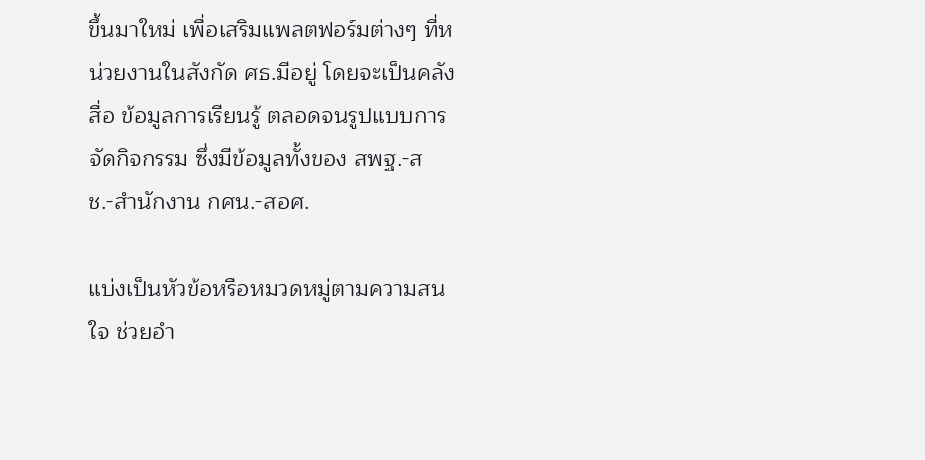ขึ้นมาใหม่ เพื่อเสริมแพลตฟอร์มต่างๆ ที่หน่วยงานในสังกัด ศธ.มีอยู่ โดยจะเป็นคลังสื่อ ข้อมูลการเรียนรู้ ตลอดจนรูปแบบการจัดกิจกรรม ซึ่งมีข้อมูลทั้งของ สพฐ.-สช.-สำนักงาน กศน.-สอศ.

แบ่งเป็นหัวข้อหรือหมวดหมู่ตามความสนใจ ช่วยอำ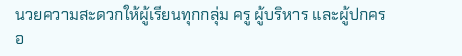นวยความสะดวกให้ผู้เรียนทุกกลุ่ม ครู ผู้บริหาร และผู้ปกครอ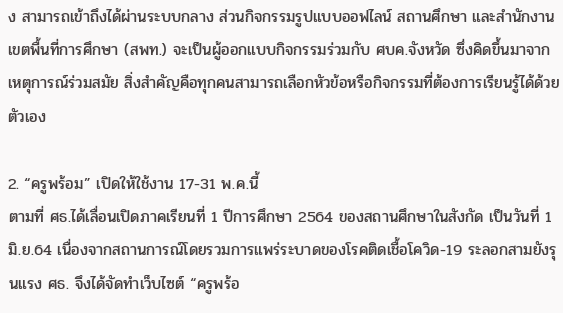ง สามารถเข้าถึงได้ผ่านระบบกลาง ส่วนกิจกรรมรูปแบบออฟไลน์ สถานศึกษา และสำนักงานเขตพื้นที่การศึกษา (สพท.) จะเป็นผู้ออกแบบกิจกรรมร่วมกับ ศบค.จังหวัด ซึ่งคิดขึ้นมาจากเหตุการณ์ร่วมสมัย สิ่งสำคัญคือทุกคนสามารถเลือกหัวข้อหรือกิจกรรมที่ต้องการเรียนรู้ได้ด้วยตัวเอง

2. “ครูพร้อม” เปิดให้ใช้งาน 17-31 พ.ค.นี้
ตามที่ ศธ.ได้เลื่อนเปิดภาคเรียนที่ 1 ปีการศึกษา 2564 ของสถานศึกษาในสังกัด เป็นวันที่ 1 มิ.ย.64 เนื่องจากสถานการณ์โดยรวมการแพร่ระบาดของโรคติดเชื้อโควิด-19 ระลอกสามยังรุนแรง ศธ. จึงได้จัดทำเว็บไซต์ “ครูพร้อ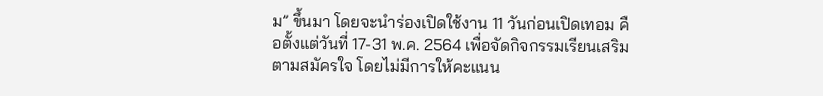ม” ขึ้นมา โดยจะนำร่องเปิดใช้งาน 11 วันก่อนเปิดเทอม คือตั้งแต่วันที่ 17-31 พ.ค. 2564 เพื่อจัดกิจกรรมเรียนเสริมตามสมัครใจ โดยไม่มีการให้คะแนน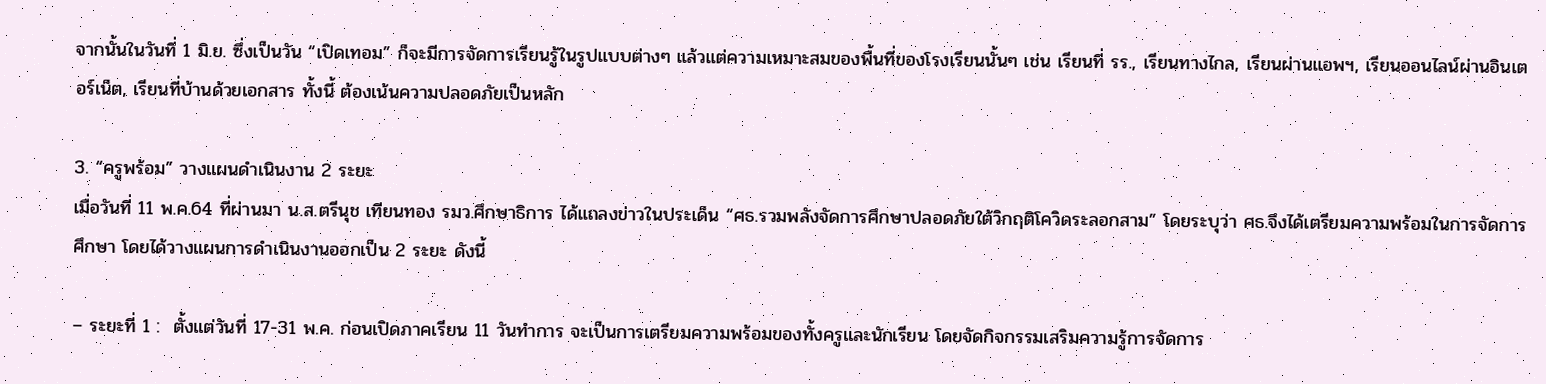จากนั้นในวันที่ 1 มิ.ย. ซึ่งเป็นวัน “เปิดเทอม” ก็จะมีการจัดการเรียนรู้ในรูปแบบต่างๆ แล้วแต่ความเหมาะสมของพื้นที่ของโรงเรียนนั้นๆ เช่น เรียนที่ รร., เรียนทางไกล, เรียนผ่านแอพฯ, เรียนออนไลน์ผ่านอินเตอร์เน็ต, เรียนที่บ้านด้วยเอกสาร ทั้งนี้ ต้องเน้นความปลอดภัยเป็นหลัก

3. “ครูพร้อม” วางแผนดำเนินงาน 2 ระยะ
เมื่อวันที่ 11 พ.ค.64 ที่ผ่านมา น.ส.ตรีนุช เทียนทอง รมว.ศึกษาธิการ ได้แถลงข่าวในประเด็น “ศธ.รวมพลังจัดการศึกษาปลอดภัยใต้วิกฤติโควิดระลอกสาม” โดยระบุว่า ศธ.จึงได้เตรียมความพร้อมในการจัดการศึกษา โดยได้วางแผนการดำเนินงานออกเป็น 2 ระยะ ดังนี้

– ระยะที่ 1 :  ตั้งแต่วันที่ 17-31 พ.ค. ก่อนเปิดภาคเรียน 11 วันทำการ จะเป็นการเตรียมความพร้อมของทั้งครูและนักเรียน โดยจัดกิจกรรมเสริมความรู้การจัดการ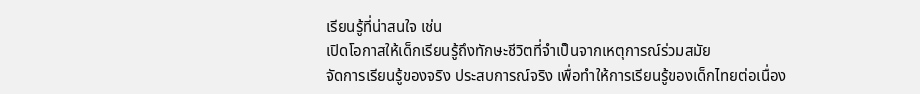เรียนรู้ที่น่าสนใจ เช่น
เปิดโอกาสให้เด็กเรียนรู้ถึงทักษะชีวิตที่จำเป็นจากเหตุการณ์ร่วมสมัย
จัดการเรียนรู้ของจริง ประสบการณ์จริง เพื่อทำให้การเรียนรู้ของเด็กไทยต่อเนื่อง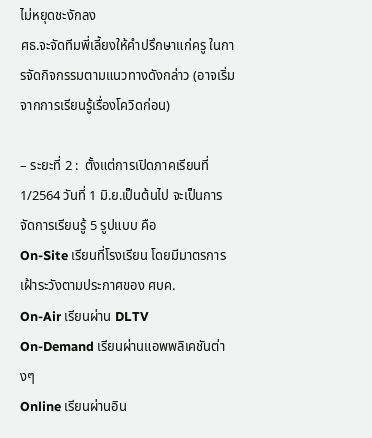ไม่หยุดชะงักลง
ศธ.จะจัดทีมพี่เลี้ยงให้คำปรึกษาแก่ครู ในการจัดกิจกรรมตามแนวทางดังกล่าว (อาจเริ่มจากการเรียนรู้เรื่องโควิดก่อน)

– ระยะที่ 2 :  ตั้งแต่การเปิดภาคเรียนที่ 1/2564 วันที่ 1 มิ.ย.เป็นต้นไป จะเป็นการจัดการเรียนรู้ 5 รูปแบบ คือ
On-Site เรียนที่โรงเรียน โดยมีมาตรการเฝ้าระวังตามประกาศของ ศบค.
On-Air เรียนผ่าน DLTV
On-Demand เรียนผ่านแอพพลิเคชันต่างๆ
Online เรียนผ่านอิน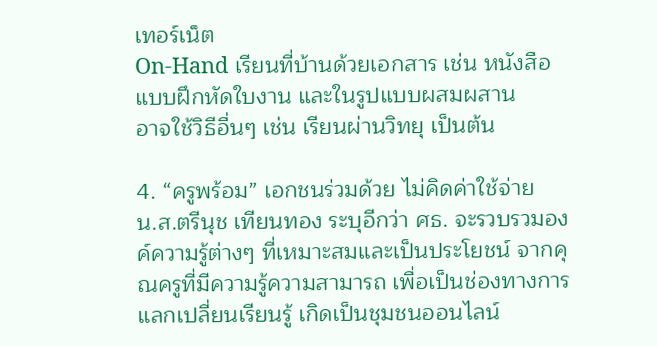เทอร์เน็ต
On-Hand เรียนที่บ้านด้วยเอกสาร เช่น หนังสือแบบฝึกหัดใบงาน และในรูปแบบผสมผสาน
อาจใช้วิธีอื่นๆ เช่น เรียนผ่านวิทยุ เป็นต้น

4. “ครูพร้อม” เอกชนร่วมด้วย ไม่คิดค่าใช้จ่าย
น.ส.ตรีนุช เทียนทอง ระบุอีกว่า ศธ. จะรวบรวมองค์ความรู้ต่างๆ ที่เหมาะสมและเป็นประโยชน์ จากคุณครูที่มีความรู้ความสามารถ เพื่อเป็นช่องทางการแลกเปลี่ยนเรียนรู้ เกิดเป็นชุมชนออนไลน์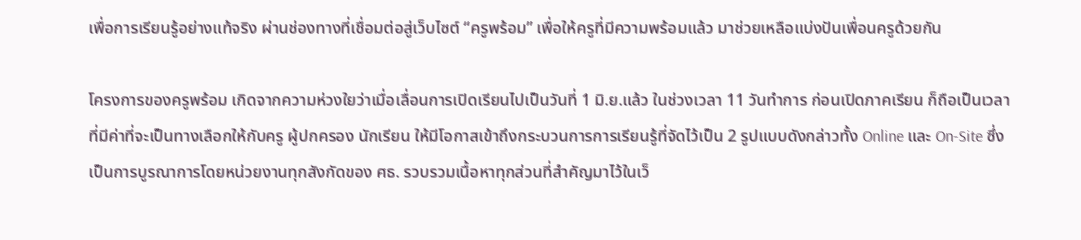เพื่อการเรียนรู้อย่างแท้จริง ผ่านช่องทางที่เชื่อมต่อสู่เว็บไซต์ “ครูพร้อม” เพื่อให้ครูที่มีความพร้อมแล้ว มาช่วยเหลือแบ่งปันเพื่อนครูด้วยกัน

โครงการของครูพร้อม เกิดจากความห่วงใยว่าเมื่อเลื่อนการเปิดเรียนไปเป็นวันที่ 1 มิ.ย.แล้ว ในช่วงเวลา 11 วันทำการ ก่อนเปิดภาคเรียน ก็ถือเป็นเวลาที่มีค่าที่จะเป็นทางเลือกให้กับครู ผู้ปกครอง นักเรียน ให้มีโอกาสเข้าถึงกระบวนการการเรียนรู้ที่จัดไว้เป็น 2 รูปแบบดังกล่าวทั้ง Online และ On-Site ซึ่งเป็นการบูรณาการโดยหน่วยงานทุกสังกัดของ ศธ. รวบรวมเนื้อหาทุกส่วนที่สำคัญมาไว้ในเว็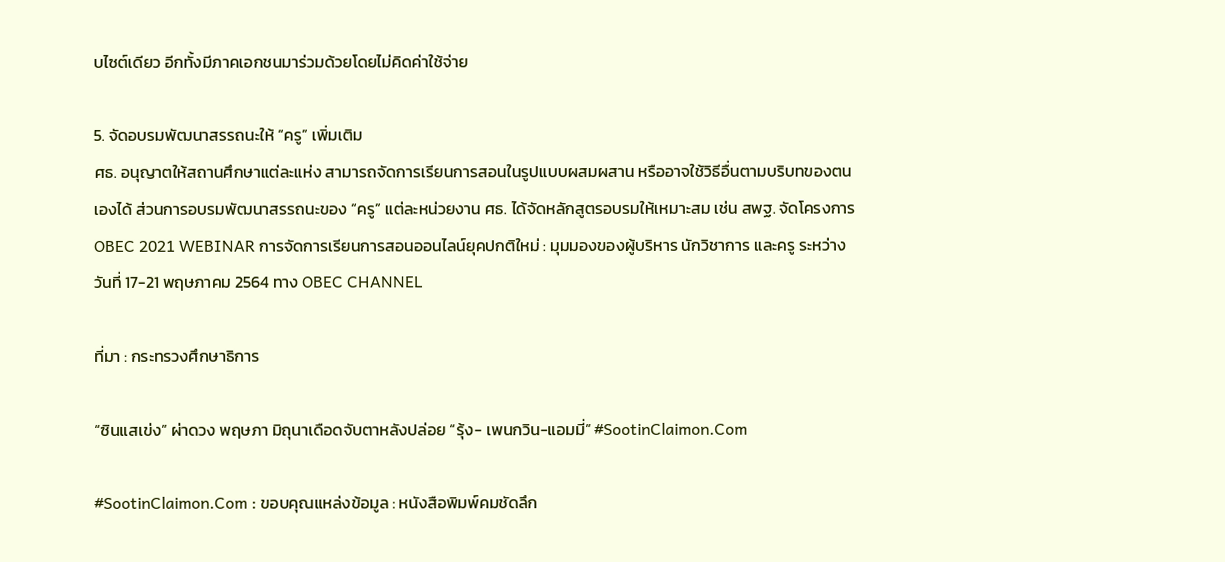บไซต์เดียว อีกทั้งมีภาคเอกชนมาร่วมด้วยโดยไม่คิดค่าใช้จ่าย

5. จัดอบรมพัฒนาสรรถนะให้ “ครู” เพิ่มเติม
ศธ. อนุญาตให้สถานศึกษาแต่ละแห่ง สามารถจัดการเรียนการสอนในรูปแบบผสมผสาน หรืออาจใช้วิธีอื่นตามบริบทของตนเองได้ ส่วนการอบรมพัฒนาสรรถนะของ “ครู” แต่ละหน่วยงาน ศธ. ได้จัดหลักสูตรอบรมให้เหมาะสม เช่น สพฐ. จัดโครงการ OBEC 2021 WEBINAR การจัดการเรียนการสอนออนไลน์ยุคปกติใหม่ : มุมมองของผู้บริหาร นักวิชาการ และครู ระหว่างวันที่ 17-21 พฤษภาคม 2564 ทาง OBEC CHANNEL

ที่มา : กระทรวงศึกษาธิการ

“ซินแสเข่ง” ผ่าดวง พฤษภา มิถุนาเดือดจับตาหลังปล่อย “รุ้ง- เพนกวิน-แอมมี่” #SootinClaimon.Com

#SootinClaimon.Com : ขอบคุณแหล่งข้อมูล : หนังสือพิมพ์คมชัดลึก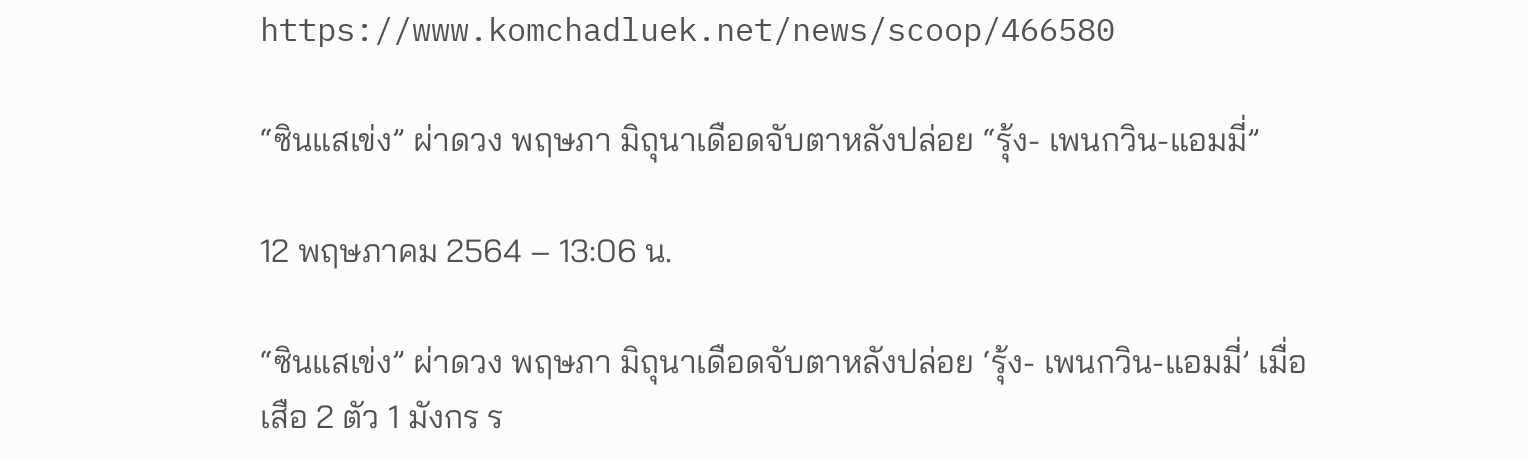https://www.komchadluek.net/news/scoop/466580

“ซินแสเข่ง” ผ่าดวง พฤษภา มิถุนาเดือดจับตาหลังปล่อย “รุ้ง- เพนกวิน-แอมมี่”

12 พฤษภาคม 2564 – 13:06 น.

“ซินแสเข่ง” ผ่าดวง พฤษภา มิถุนาเดือดจับตาหลังปล่อย ‘รุ้ง- เพนกวิน-แอมมี่’ เมื่อเสือ 2 ตัว 1 มังกร ร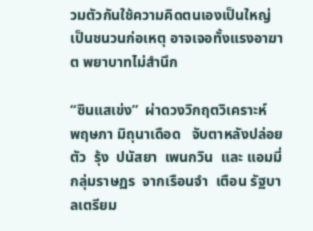วมตัวกันใช้ความคิดตนเองเป็นใหญ่ เป็นชนวนก่อเหตุ อาจเจอทั้งแรงอาฆาต พยาบาทไม่สำนึก

“ซินแสเข่ง”  ผ่าดวงวิกฤตวิเคราะห์  พฤษภา มิถุนาเดือด   จับตาหลังปล่อยตัว  รุ้ง  ปนัสยา  เพนกวิน  และ แอมมี่  กลุ่มราษฏร  จากเรือนจำ  เตือน รัฐบาลเตรียม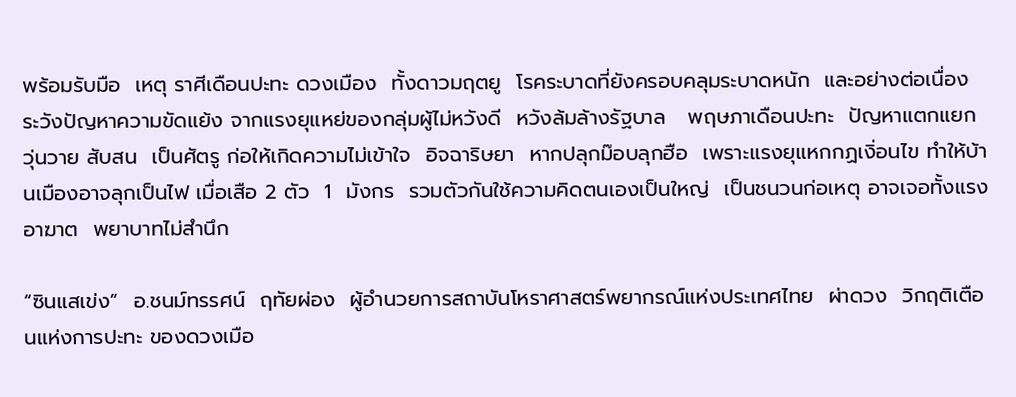พร้อมรับมือ  เหตุ ราศีเดือนปะทะ ดวงเมือง  ทั้งดาวมฤตยู  โรคระบาดที่ยังครอบคลุมระบาดหนัก  และอย่างต่อเนื่อง   ระวังปัญหาความขัดแย้ง จากแรงยุแหย่ของกลุ่มผู้ไม่หวังดี  หวังล้มล้างรัฐบาล   พฤษภาเดือนปะทะ  ปัญหาแตกแยก วุ่นวาย สับสน  เป็นศัตรู ก่อให้เกิดความไม่เข้าใจ  อิจฉาริษยา  หากปลุกม๊อบลุกฮือ  เพราะแรงยุแหกกฏเงิ่อนไข ทำให้บ้านเมืองอาจลุกเป็นไฟ เมื่อเสือ 2 ตัว  1  มังกร  รวมตัวกันใช้ความคิดตนเองเป็นใหญ่  เป็นชนวนก่อเหตุ อาจเจอทั้งแรงอาฆาต  พยาบาทไม่สำนึก

“ซินแสเข่ง”  อ.ชนม์ทรรศน์  ฤทัยผ่อง  ผู้อำนวยการสถาบันโหราศาสตร์พยากรณ์แห่งประเทศไทย  ผ่าดวง  วิกฤติเตือนแห่งการปะทะ ของดวงเมือ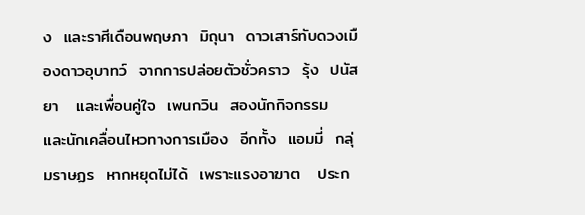ง  และราศีเดือนพฤษภา  มิถุนา  ดาวเสาร์ทับดวงเมืองดาวอุบาทว์  จากการปล่อยตัวชั่วคราว  รุ้ง  ปนัสยา   และเพื่อนคู่ใจ  เพนกวิน  สองนักกิจกรรม  และนักเคลื่อนไหวทางการเมือง  อีกทั้ง  แอมมี่  กลุ่มราษฏร  หากหยุดไม่ได้  เพราะแรงอาฆาต   ประก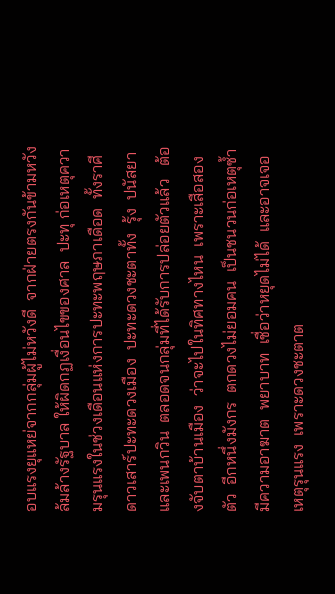อบแรงยุแหย่จากกลุ่มผู้ไม่หวังดี  จากฝ่ายตรงกันข้ามหวังล้มล้างรัฐบาล ให้ผิดกฏเงื่อนไขของศาล  ปะทุ ก่อเหตุความรุนแรงในช่วงเดือนแห่งการปะทะพฤษภาเดือด  ทั้งราศีดาวเสาร์ปะทะดวงเมือง  ปะทะดวงชะตาทั้ง  รุ้ง  ปนัสยา  และเพนกวิน  ตลอดจนกลุ่มที่ได้รับการปล่อยตัวแล้ว   ต้องจับตาบ้านเมือง  ว่าจะไปในทิศทางไหน  เพราะเสือสองตัว  อีกหนึ่งมังกร  ตกดวงไม่ยอมคน  เป็นชนวนก่อเหตุซ้ำ  มีความอาฆาต  พยาบาท  เชื่อว่าหยุดไม่ได้  และอาจเจอเหตุรุนแรง  เพราะดวงชะตาต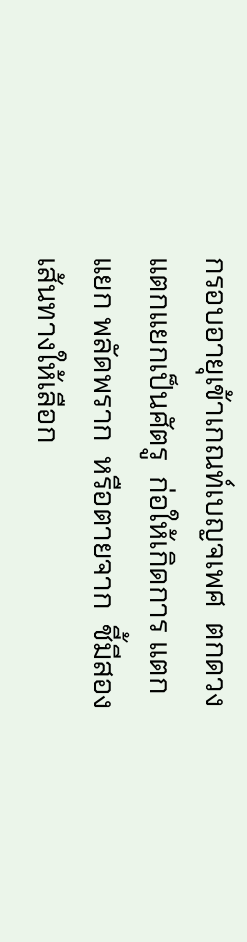กรอบอายุเข้าเกณท์เบญจเพศ  ตกดวงแตกแยกเป็นศัตรู  ก่อให้เกิดการ แตกแยก พลัดพราก  หรือตายจาก  ชี้มีสองเส้นทางให้เลือก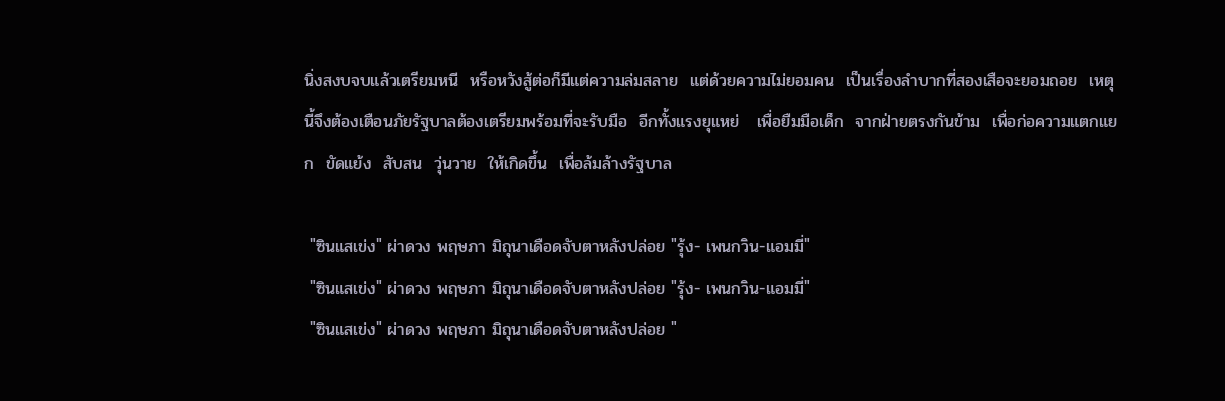นิ่งสงบจบแล้วเตรียมหนี  หรือหวังสู้ต่อก็มีแต่ความล่มสลาย  แต่ด้วยความไม่ยอมคน  เป็นเรื่องลำบากที่สองเสือจะยอมถอย  เหตุนี้จึงต้องเตือนภัยรัฐบาลต้องเตรียมพร้อมที่จะรับมือ  อีกทั้งแรงยุแหย่   เพื่อยืมมือเด็ก  จากฝ่ายตรงกันข้าม  เพื่อก่อความแตกแยก  ขัดแย้ง  สับสน  วุ่นวาย  ให้เกิดขึ้น  เพื่อล้มล้างรัฐบาล

 "ซินแสเข่ง" ผ่าดวง พฤษภา มิถุนาเดือดจับตาหลังปล่อย "รุ้ง- เพนกวิน-แอมมี่"
 "ซินแสเข่ง" ผ่าดวง พฤษภา มิถุนาเดือดจับตาหลังปล่อย "รุ้ง- เพนกวิน-แอมมี่"
 "ซินแสเข่ง" ผ่าดวง พฤษภา มิถุนาเดือดจับตาหลังปล่อย "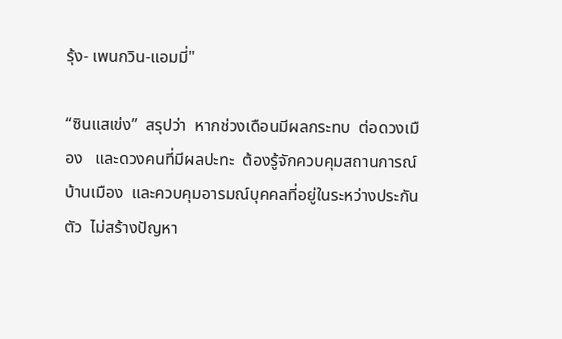รุ้ง- เพนกวิน-แอมมี่"

“ซินแสเข่ง”  สรุปว่า  หากช่วงเดือนมีผลกระทบ  ต่อดวงเมือง   และดวงคนที่มีผลปะทะ  ต้องรู้จักควบคุมสถานการณ์บ้านเมือง  และควบคุมอารมณ์บุคคลที่อยู่ในระหว่างประกันตัว  ไม่สร้างปัญหา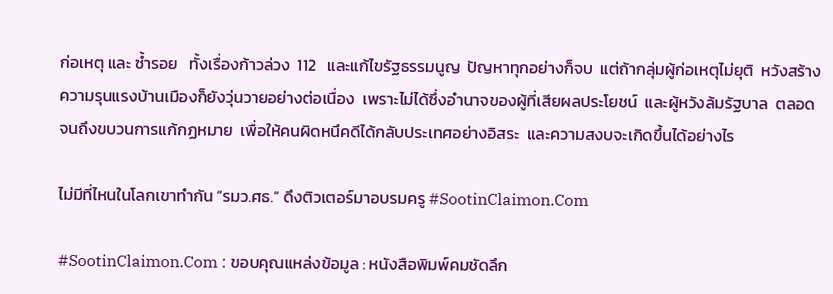ก่อเหตุ และ ซ้ำรอย   ทั้งเรื่องก้าวล่วง  112   และแก้ไขรัฐธรรมนูญ  ปัญหาทุกอย่างก็จบ  แต่ถ้ากลุ่มผู้ก่อเหตุไม่ยุติ  หวังสร้างความรุนแรงบ้านเมืองก็ยังวุ่นวายอย่างต่อเนื่อง  เพราะไม่ได้ซึ่งอำนาจของผู้ที่เสียผลประโยชน์  และผู้หวังล้มรัฐบาล  ตลอดจนถึงขบวนการแก้กฏหมาย  เพื่อให้คนผิดหนึคดีได้กลับประเทศอย่างอิสระ  และความสงบจะเกิดขึ้นได้อย่างไร

ไม่มีที่ไหนในโลกเขาทำกัน “รมว.ศธ.” ดึงติวเตอร์มาอบรมครู #SootinClaimon.Com

#SootinClaimon.Com : ขอบคุณแหล่งข้อมูล : หนังสือพิมพ์คมชัดลึก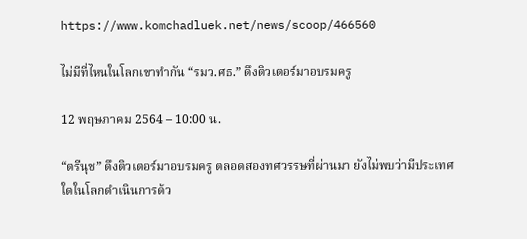https://www.komchadluek.net/news/scoop/466560

ไม่มีที่ไหนในโลกเขาทำกัน “รมว.ศธ.” ดึงติวเตอร์มาอบรมครู

12 พฤษภาคม 2564 – 10:00 น.

“ตรีนุช” ดึงติวเตอร์มาอบรมครู ตลอดสองทศวรรษที่ผ่านมา ยังไม่พบว่ามีประเทศใดในโลกดำเนินการด้ว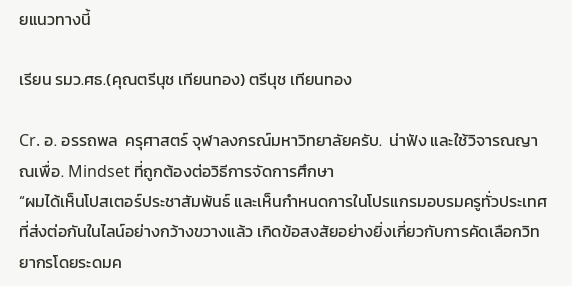ยแนวทางนี้

เรียน รมว.ศธ.(คุณตรีนุช เทียนทอง) ตรีนุช เทียนทอง

Cr. อ. อรรถพล  ครุศาสตร์ จุฬาลงกรณ์มหาวิทยาลัยครับ.  น่าฟัง และใช้วิจารณญาณเพื่อ. Mindset ที่ถูกต้องต่อวิธีการจัดการศึกษา
“ผมได้เห็นโปสเตอร์ประชาสัมพันธ์ และเห็นกำหนดการในโปรแกรมอบรมครูทั่วประเทศที่ส่งต่อกันในไลน์อย่างกว้างขวางแล้ว เกิดข้อสงสัยอย่างยิ่งเกี่ยวกับการคัดเลือกวิทยากรโดยระดมค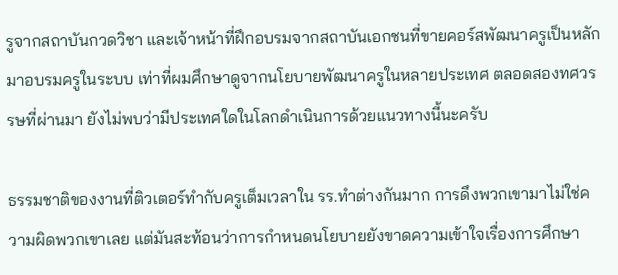รูจากสถาบันกวดวิชา และเจ้าหน้าที่ฝึกอบรมจากสถาบันเอกชนที่ขายคอร์สพัฒนาครูเป็นหลัก มาอบรมครูในระบบ เท่าที่ผมศึกษาดูจากนโยบายพัฒนาครูในหลายประเทศ ตลอดสองทศวรรษที่ผ่านมา ยังไม่พบว่ามีประเทศใดในโลกดำเนินการด้วยแนวทางนี้นะครับ

ธรรมชาติของงานที่ติวเตอร์ทำกับครูเต็มเวลาใน รร.ทำต่างกันมาก การดึงพวกเขามาไม่ใช่ความผิดพวกเขาเลย แต่มันสะท้อนว่าการกำหนดนโยบายยังขาดความเข้าใจเรื่องการศึกษา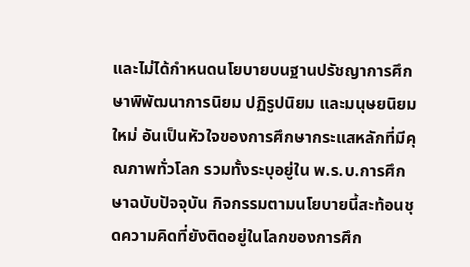และไม่ได้กำหนดนโยบายบนฐานปรัชญาการศึกษาพิพัฒนาการนิยม ปฏิรูปนิยม และมนุษยนิยมใหม่ อันเป็นหัวใจของการศึกษากระแสหลักที่มีคุณภาพทั่วโลก รวมทั้งระบุอยู่ใน พ.ร.บ.การศึกษาฉบับปัจจุบัน กิจกรรมตามนโยบายนี้สะท้อนชุดความคิดที่ยังติดอยู่ในโลกของการศึก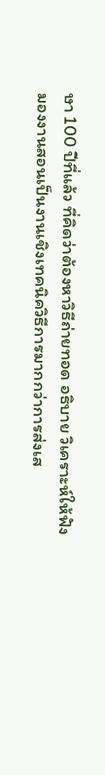ษา 100 ปีที่แล้ว ที่คิดว่าต้องหาวิธีถ่ายทอด อธิบาย วิเคราะห์ให้ฟัง มองงานสอนเป็นงานเชิงเทคนิควิธีการมากกว่าการส่งเส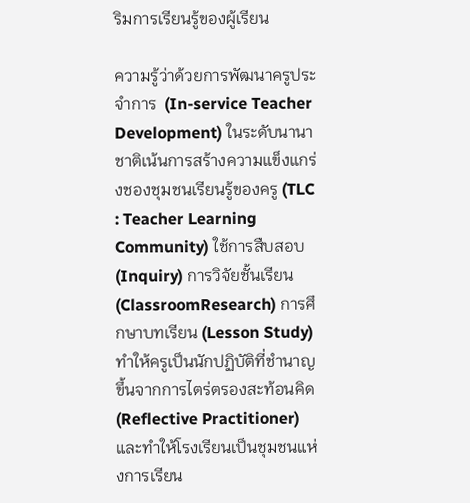ริมการเรียนรู้ของผู้เรียน

ความรู้ว่าด้วยการพัฒนาครูประจำการ  (In-service Teacher Development) ในระดับนานาชาติเน้นการสร้างความแข็งแกร่งชองชุมชนเรียนรู้ของครู (TLC : Teacher Learning Community) ใช้การสืบสอบ (Inquiry) การวิจัยชั้นเรียน (ClassroomResearch) การศึกษาบทเรียน (Lesson Study)  ทำให้ครูเป็นนักปฏิบัติที่ชำนาญขึ้นจากการไตร่ตรองสะท้อนคิด (Reflective Practitioner) และทำให้โรงเรียนเป็นชุมชนแห่งการเรียน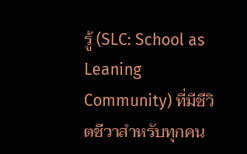รู้ (SLC: School as Leaning Community) ที่มีชีวิตชีวาสำหรับทุกคน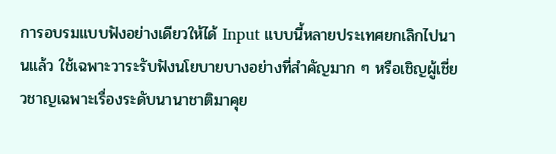การอบรมแบบฟังอย่างเดียวให้ได้ Input แบบนี้หลายประเทศยกเลิกไปนานแล้ว ใช้เฉพาะวาระรับฟังนโยบายบางอย่างที่สำคัญมาก ๆ หรือเชิญผู้เชี่ยวชาญเฉพาะเรื่องระดับนานาชาติมาคุย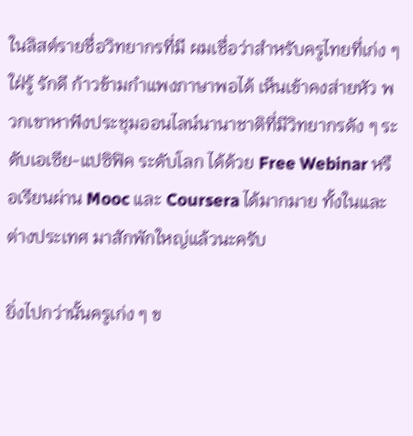ในลิสต์รายชื่อวิทยากรที่มี ผมเชื่อว่าสำหรับครูไทยที่เก่ง ๆ ใฝ่รู้ รักดี ก้าวข้ามกำแพงภาษาพอได้ เห็นเข้าคงส่ายหัว พวกเขาหาฟังประชุมออนไลน์นานาชาติที่มีวิทยากรดัง ๆ ระดับเอเซีย-แปซิฟิค ระดับโลก ได้ด้วย Free Webinar หรือเรียนผ่าน Mooc และ Coursera ได้มากมาย ทั้งในและต่างประเทศ มาสักพักใหญ่แล้วนะครับ

ยิ่งไปกว่านั้นครูเก่ง ๆ ข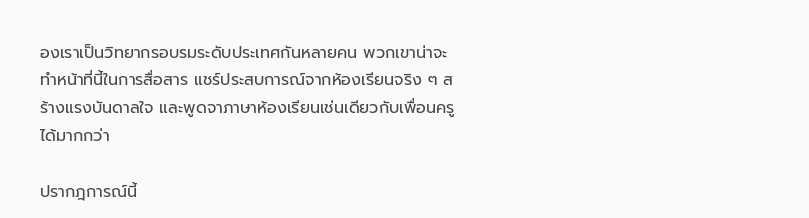องเราเป็นวิทยากรอบรมระดับประเทศกันหลายคน พวกเขาน่าจะทำหน้าที่นี้ในการสื่อสาร แชร์ประสบการณ์จากห้องเรียนจริง ๆ สร้างแรงบันดาลใจ และพูดจาภาษาห้องเรียนเช่นเดียวกับเพื่อนครูได้มากกว่า

ปรากฎการณ์นี้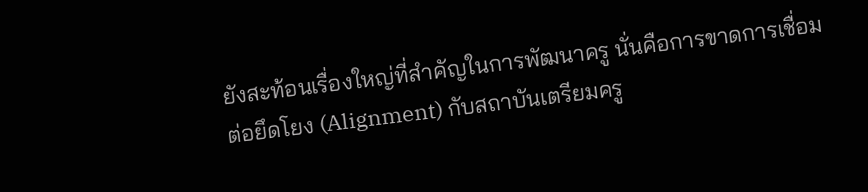ยังสะท้อนเรื่องใหญ่ที่สำคัญในการพัฒนาครู นั่นคือการขาดการเชื่อมต่อยึดโยง (Alignment) กับสถาบันเตรียมครู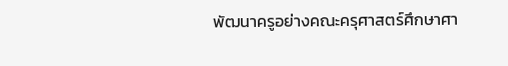พัฒนาครูอย่างคณะครุศาสตร์ศึกษาศา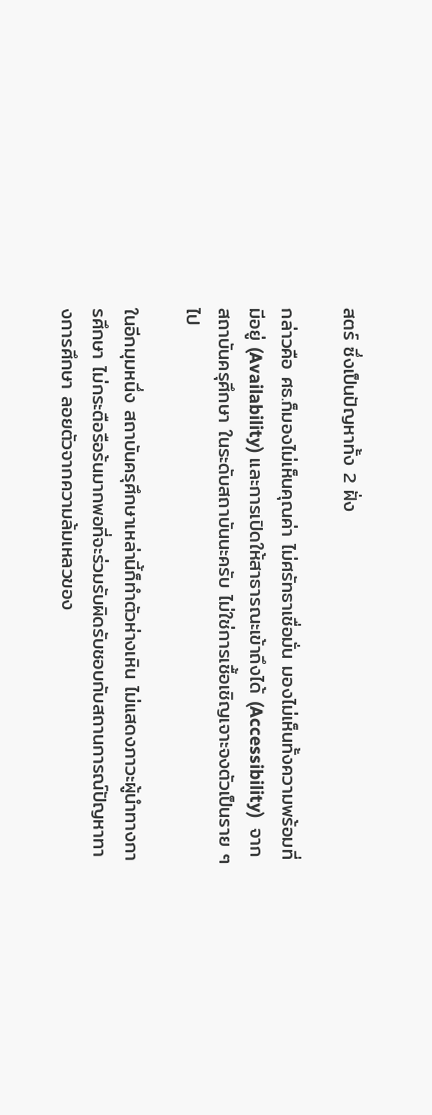สตร์ ซึ่งเป็นปัญหาทั้ง 2 ฝั่ง

กล่าวคือ ศธ.ก็มองไม่เห็นคุณค่า ไม่ศรัทธาเชื่อมั่น มองไม่เห็นทั้งความพร้อมที่มีอยู่ (Availability) และการเปิดให้สาธารณะเข้าถึงได้ (Accessibility)  จากสถาบันครุศึกษา ในระดับสถาบันนะครับ ไม่ใช่การเชื้อเชิญเจาะจงตัวเป็นราย ๆ ไป

ในอีกมุมหนึ่ง สถาบันครุศึกษาเหล่านี้ก็ทำตัวห่างเหิน ไม่แสดงภาวะผู้นำทางการศึกษา ไม่กระตือรือร้นมากพอที่จะร่วมรับผิดรับชอบกับสถานการณ์ปัญหาทางการศึกษา ลอยตัวจากความล้มเหลวของ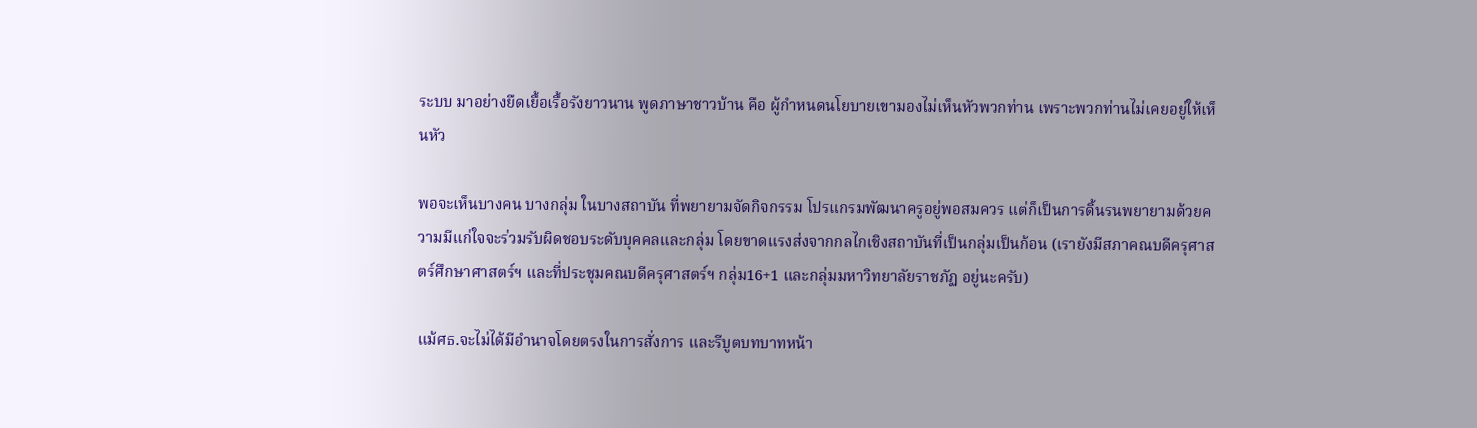ระบบ มาอย่างยืดเยื้อเรื้อรังยาวนาน พูดภาษาชาวบ้าน คือ ผู้กำหนดนโยบายเขามองไม่เห็นหัวพวกท่าน เพราะพวกท่านไม่เคยอยู่ให้เห็นหัว

พอจะเห็นบางคน บางกลุ่ม ในบางสถาบัน ที่พยายามจัดกิจกรรม โปรแกรมพัฒนาครูอยู่พอสมควร แต่ก็เป็นการดิ้นรนพยายามด้วยความมีแก่ใจจะร่วมรับผิดชอบระดับบุคคลและกลุ่ม โดยขาดแรงส่งจากกลไกเชิงสถาบันที่เป็นกลุ่มเป็นก้อน (เรายังมีสภาคณบดีครุศาสตร์ศึกษาศาสตร์ฯ และที่ประชุมคณบดีครุศาสตร์ฯ กลุ่ม16+1 และกลุ่มมหาวิทยาลัยราชภัฏ อยู่นะครับ)

แม้ศธ.จะไม่ได้มีอำนาจโดยตรงในการสั่งการ และรีบูตบทบาทหน้า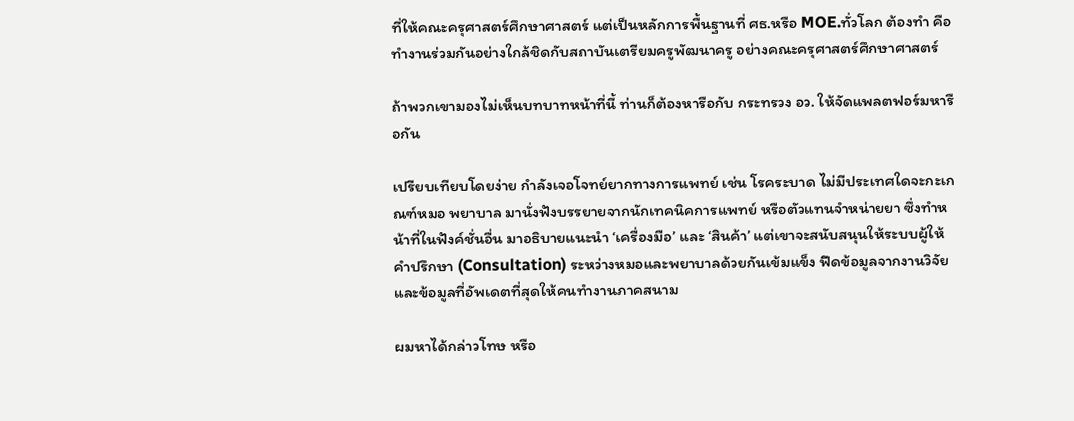ที่ให้คณะครุศาสตร์ศึกษาศาสตร์ แต่เป็นหลักการพื้นฐานที่ ศธ.หรือ MOE.ทั่วโลก ต้องทำ คือ ทำงานร่วมกันอย่างใกล้ชิดกับสถาบันเตรียมครูพัฒนาครู อย่างคณะครุศาสตร์ศึกษาศาสตร์

ถ้าพวกเขามองไม่เห็นบทบาทหน้าที่นี้ ท่านก็ต้องหารือกับ กระทรวง อว. ให้จัดแพลตฟอร์มหารือกัน

เปรียบเทียบโดยง่าย กำลังเจอโจทย์ยากทางการแพทย์ เช่น โรคระบาด ไม่มีประเทศใดจะกะเกณฑ์หมอ พยาบาล มานั่งฟังบรรยายจากนักเทคนิคการแพทย์ หรือตัวแทนจำหน่ายยา ซึ่งทำหน้าที่ในฟังค์ชั่นอื่น มาอธิบายแนะนำ ‘เครื่องมือ’ และ ‘สินค้า’ แต่เขาจะสนับสนุนให้ระบบผู้ให้คำปรึกษา (Consultation) ระหว่างหมอและพยาบาลด้วยกันเข้มแข็ง ฟีดข้อมูลจากงานวิจัยและข้อมูลที่อัพเดตที่สุดให้คนทำงานภาคสนาม

ผมหาได้กล่าวโทษ หรือ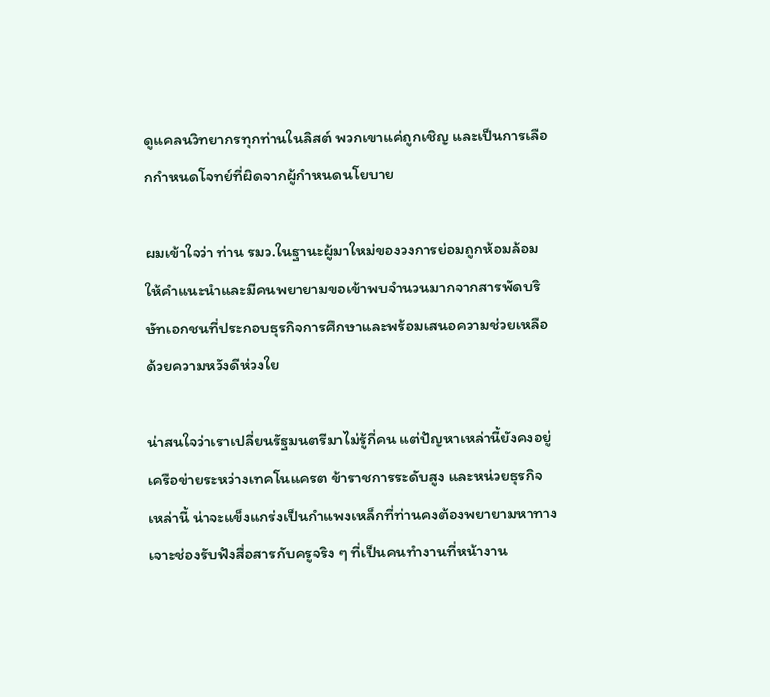ดูแคลนวิทยากรทุกท่านในลิสต์ พวกเขาแค่ถูกเชิญ และเป็นการเลือกกำหนดโจทย์ที่ผิดจากผู้กำหนดนโยบาย

ผมเข้าใจว่า ท่าน รมว.ในฐานะผู้มาใหม่ของวงการย่อมถูกห้อมล้อม ให้คำแนะนำและมีคนพยายามขอเข้าพบจำนวนมากจากสารพัดบริษัทเอกชนที่ประกอบธุรกิจการศึกษาและพร้อมเสนอความช่วยเหลือด้วยความหวังดีห่วงใย

น่าสนใจว่าเราเปลี่ยนรัฐมนตรีมาไม่รู้กี่คน แต่ปัญหาเหล่านี้ยังคงอยู่ เครือข่ายระหว่างเทคโนแครต ข้าราชการระดับสูง และหน่วยธุรกิจเหล่านี้ น่าจะแข็งแกร่งเป็นกำแพงเหล็กที่ท่านคงต้องพยายามหาทางเจาะช่องรับฟังสื่อสารกับครูจริง ๆ ที่เป็นคนทำงานที่หน้างาน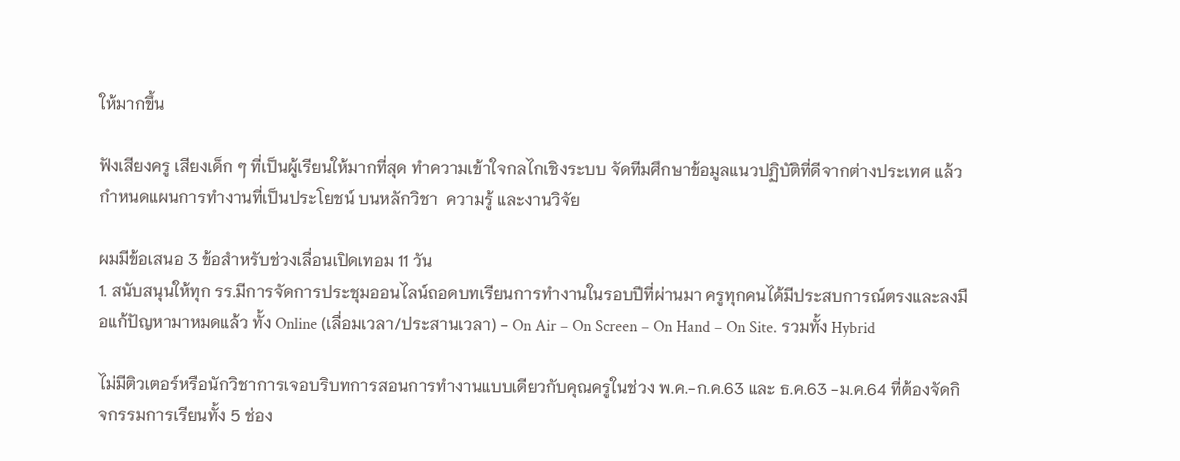ให้มากขึ้น

ฟังเสียงครู เสียงเด็ก ๆ ที่เป็นผู้เรียนให้มากที่สุด ทำความเข้าใจกลไกเชิงระบบ จัดทีมศึกษาข้อมูลแนวปฏิบัติที่ดีจากต่างประเทศ แล้วกำหนดแผนการทำงานที่เป็นประโยชน์ บนหลักวิชา  ความรู้ และงานวิจัย

ผมมีข้อเสนอ 3 ข้อสำหรับช่วงเลื่อนเปิดเทอม 11 วัน
1. สนับสนุนให้ทุก รร.มีการจัดการประชุมออนไลน์ถอดบทเรียนการทำงานในรอบปีที่ผ่านมา ครูทุกคนได้มีประสบการณ์ตรงและลงมือแก้ปัญหามาหมดแล้ว ทั้ง Online (เลื่อมเวลา/ประสานเวลา) - On Air – On Screen – On Hand – On Site. รวมทั้ง Hybrid

ไม่มีติวเตอร์หรือนักวิชาการเจอบริบทการสอนการทำงานแบบเดียวกับคุณครูในช่วง พ.ค.-ก.ค.63 และ ธ.ค.63 -ม.ค.64 ที่ต้องจัดกิจกรรมการเรียนทั้ง 5 ช่อง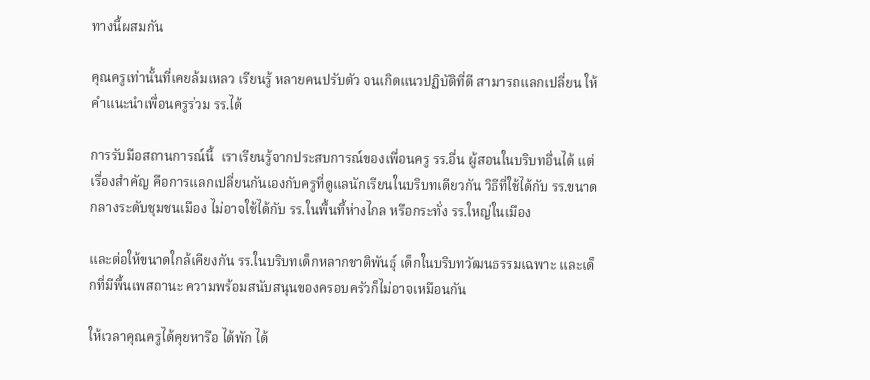ทางนี้ผสมกัน

คุณครูเท่านั้นที่เคยล้มเหลว เรียนรู้ หลายคนปรับตัว จนเกิดแนวปฏิบัติที่ดี สามารถแลกเปลี่ยน ให้คำแนะนำเพื่อนครูร่วม รร.ได้

การรับมือสถานการณ์นี้  เราเรียนรู้จากประสบการณ์ของเพื่อนครู รร.อื่น ผู้สอนในบริบทอื่นได้ แต่เรื่องสำคัญ คือการแลกเปลี่ยนกันเองกับครูที่ดูแลนักเรียนในบริบทเดียวกัน วิธีที่ใช้ได้กับ รร.ขนาดกลางระดับชุมชนเมือง ไม่อาจใช้ได้กับ รร.ในพื้นที้ห่างไกล หรือกระทั่ง รร.ใหญ่ในเมือง

และต่อให้ขนาดใกล้เคียงกัน รร.ในบริบทเด็กหลากชาติพันธุ์ เด็กในบริบทวัฒนธรรมเฉพาะ และเด็กที่มีพื้นเพสถานะ ความพร้อมสนับสนุนของครอบครัวก็ไม่อาจเหมือนกัน

ให้เวลาคุณครูได้คุยหารือ ได้พัก ได้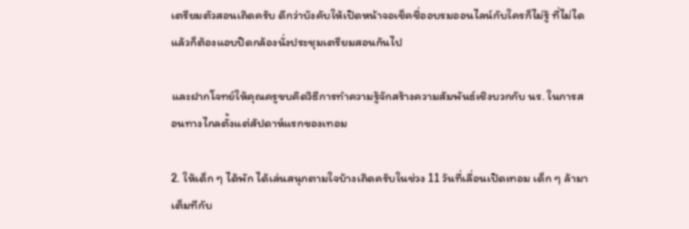เตรียมตัวสอนเถิดครับ ดีกว่าบังคับให้เปิดหน้าจอเช็คชื่ออบรมออนไลน์กับใครก็ไม่รู้ ที่ไม่ได แล้วก็ต้องแอบปิดกล้องนั่งประชุมเตรียมสอนกันไป

และฝากโจทย์ให้คุณครูขบคิดวิธีการทำความรู้จักสร้างความสัมพันธ์เชิงบวกกับ นร. ในการสอนทางไกลตั้งแต่สัปดาห์แรกของเทอม

2. ให้เด็ก ๆ ได้พัก ได้เล่นสนุกตามใจบ้างเถิดครับในช่วง 11 วันที่เลื่อนเปิดเทอม เด็ก ๆ ล้ามาเต็มทีกับ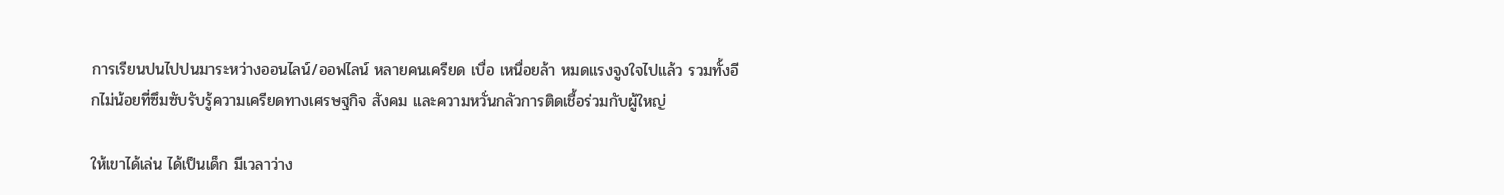การเรียนปนไปปนมาระหว่างออนไลน์/ออฟไลน์ หลายคนเครียด เบื่อ เหนื่อยล้า หมดแรงจูงใจไปแล้ว รวมทั้งอีกไม่น้อยที่ซึมซับรับรู้ความเครียดทางเศรษฐกิจ สังคม และความหวั่นกลัวการติดเชื้อร่วมกับผู้ใหญ่

ให้เขาได้เล่น ได้เป็นเด็ก มีเวลาว่าง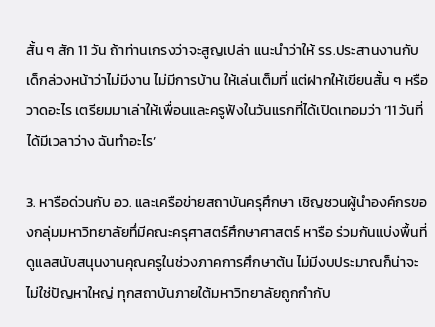สั้น ๆ สัก 11 วัน ถ้าท่านเกรงว่าจะสูญเปล่า แนะนำว่าให้ รร.ประสานงานกับเด็กล่วงหน้าว่าไม่มีงาน ไม่มีการบ้าน ให้เล่นเต็มที่ แต่ฝากให้เขียนสั้น ๆ หรือวาดอะไร เตรียมมาเล่าให้เพื่อนและครูฟังในวันแรกที่ได้เปิดเทอมว่า ’11 วันที่ได้มีเวลาว่าง ฉันทำอะไร’

3. หารือด่วนกับ อว. และเครือข่ายสถาบันครุศึกษา เชิญชวนผู้นำองค์กรของกลุ่มมหาวิทยาลัยทึ่มีคณะครุศาสตร์ศึกษาศาสตร์ หารือ ร่วมกันแบ่งพื้นที่ดูแลสนับสนุนงานคุณครูในช่วงภาคการศึกษาต้น ไม่มีงบประมาณก็น่าจะไม่ใช่ปัญหาใหญ่ ทุกสถาบันภายใต้มหาวิทยาลัยถูกกำกับ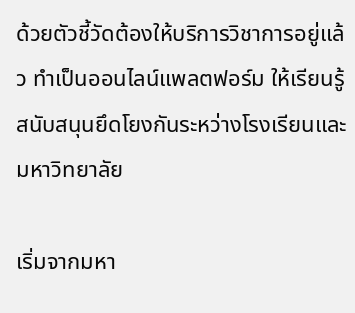ด้วยตัวชี้วัดต้องให้บริการวิชาการอยู่แล้ว ทำเป็นออนไลน์แพลตฟอร์ม ให้เรียนรู้สนับสนุนยึดโยงกันระหว่างโรงเรียนและมหาวิทยาลัย

เริ่มจากมหา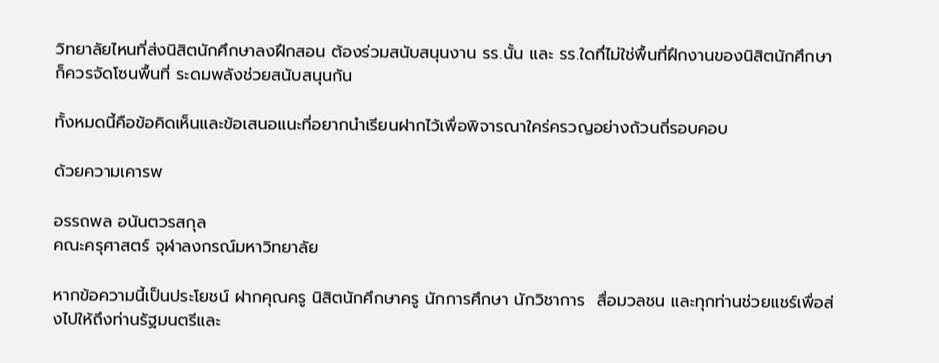วิทยาลัยไหนที่ส่งนิสิตนักศึกษาลงฝึกสอน ต้องร่วมสนับสนุนงาน รร.นั้น และ รร.ใดทึ่ไม่ใช่พื้นที่ฝึกงานของนิสิตนักศึกษา ก็ควรจัดโซนพื้นที่ ระดมพลังช่วยสนับสนุนกัน

ทั้งหมดนี้คือข้อคิดเห็นและข้อเสนอแนะที่อยากนำเรียนฝากไว้เพื่อพิจารณาใคร่ครวญอย่างถ้วนถี่รอบคอบ

ด้วยความเคารพ

อรรถพล อนันตวรสกุล
คณะครุศาสตร์ จุฬาลงกรณ์มหาวิทยาลัย

หากข้อความนี้เป็นประโยชน์ ฝากคุณครู นิสิตนักศึกษาครู นักการศึกษา นักวิชาการ  สื่อมวลชน และทุกท่านช่วยแชร์เพื่อส่งไปให้ถึงท่านรัฐมนตรีและ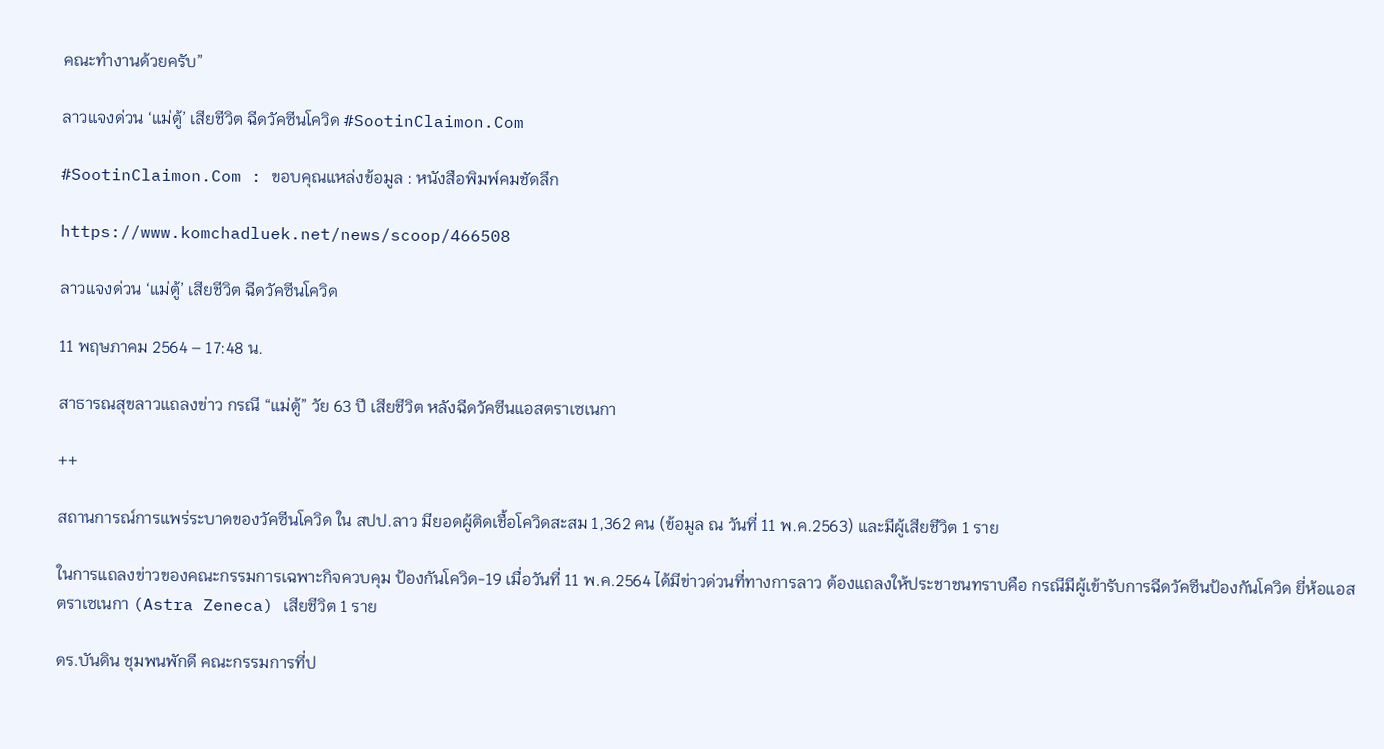คณะทำงานด้วยครับ”

ลาวแจงด่วน ‘แม่ตู้’ เสียชีวิต ฉีดวัคซีนโควิด #SootinClaimon.Com

#SootinClaimon.Com : ขอบคุณแหล่งข้อมูล : หนังสือพิมพ์คมชัดลึก

https://www.komchadluek.net/news/scoop/466508

ลาวแจงด่วน ‘แม่ตู้’ เสียชีวิต ฉีดวัคซีนโควิด

11 พฤษภาคม 2564 – 17:48 น.

สาธารณสุขลาวแถลงข่าว กรณี “แม่ตู้” วัย 63 ปี เสียชีวิต หลังฉีดวัคซีนแอสตราเซเนกา

++

สถานการณ์การแพร่ระบาดของวัคซีนโควิด ใน สปป.ลาว มียอดผู้ติดเชื้อโควิดสะสม 1,362 คน (ข้อมูล ณ วันที่ 11 พ.ค.2563) และมีผู้เสียชีวิต 1 ราย

ในการแถลงข่าวของคณะกรรมการเฉพาะกิจควบคุม ป้องกันโควิด-19 เมื่อวันที่ 11 พ.ค.2564 ได้มีข่าวด่วนที่ทางการลาว ต้องแถลงให้ประชาชนทราบคือ กรณีมีผู้เข้ารับการฉีดวัคซีนป้องกันโควิด ยี่ห้อแอสตราเซเนกา (Astra Zeneca) เสียชีวิต 1 ราย

ดร.บันดิน ชุมพนพักดี คณะกรรมการที่ป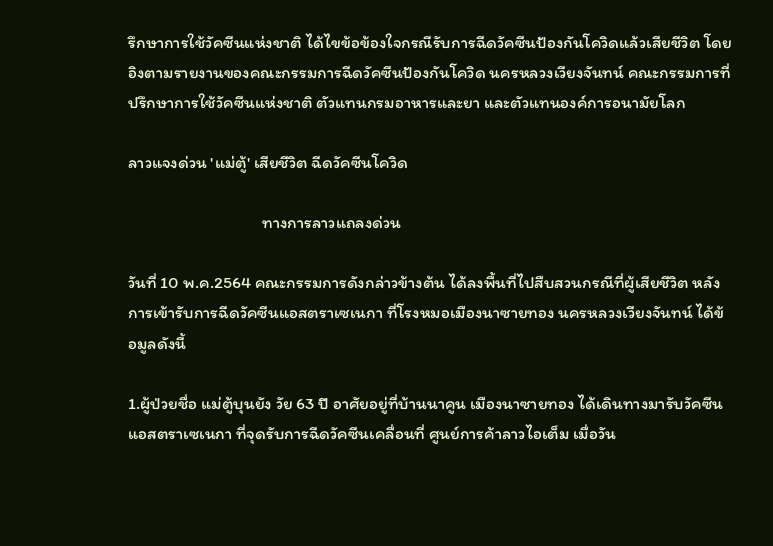รึกษาการใช้วัคซีนแห่งชาติ ได้ไขข้อข้องใจกรณีรับการฉีดวัคซีนป้องกันโควิดแล้วเสียชีวิต โดยอิงตามรายงานของคณะกรรมการฉีดวัคซีนป้องกันโควิด นครหลวงเวียงจันทน์ คณะกรรมการที่ปรึกษาการใช้วัคซีนแห่งชาติ ตัวแทนกรมอาหารและยา และตัวแทนองค์การอนามัยโลก

ลาวแจงด่วน 'แม่ตู้' เสียชีวิต ฉีดวัคซีนโควิด

                                   ทางการลาวแถลงด่วน

วันที่ 10 พ.ค.2564 คณะกรรมการดังกล่าวข้างต้น ได้ลงพื้นที่ไปสืบสวนกรณีที่ผู้เสียชีวิต หลังการเข้ารับการฉีดวัคซีนแอสตราเซเนกา ที่โรงหมอเมืองนาซายทอง นครหลวงเวียงจันทน์ ได้ข้อมูลดังนี้

1.ผู้ป่วยชื่อ แม่ตู้บุนยัง วัย 63 ปี อาศัยอยู่ที่บ้านนาคูน เมืองนาซายทอง ได้เดินทางมารับวัคซีนแอสตราเซเนกา ที่จุดรับการฉีดวัคซีนเคลื่อนที่ ศูนย์การค้าลาวไอเต็ม เมื่อวัน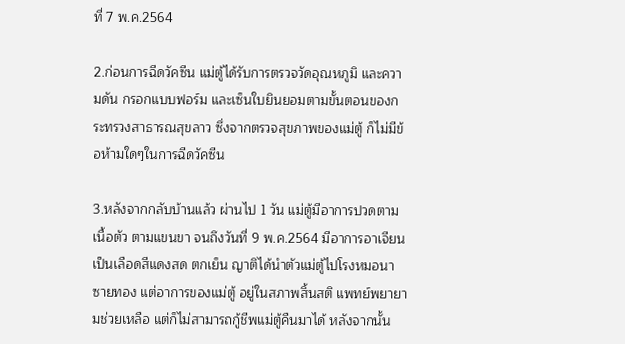ที่ 7 พ.ค.2564

2.ก่อนการฉีดวัคซีน แม่ตู้ได้รับการตรวจวัดอุณหภูมิ และความดัน กรอกแบบฟอร์ม และเซ็นใบยินยอมตามขั้นตอนของกระทรวงสาธารณสุขลาว ซึ่งจากตรวจสุขภาพของแม่ตู้ ก็ไม่มีข้อห้ามใดๆในการฉีดวัคซีน

3.หลังจากกลับบ้านแล้ว ผ่านไป 1 วัน แม่ตู้มีอาการปวดตามเนื้อตัว ตามแขนขา จนถึงวันที่ 9 พ.ค.2564 มีอาการอาเจียนเป็นเลือดสีแดงสด ตกเย็น ญาติได้นำตัวแม่ตู้ไปโรงหมอนาซายทอง แต่อาการของแม่ตู้ อยู่ในสภาพสิ้นสติ แพทย์พยายามช่วยเหลือ แต่ก็ไม่สามารถกู้ชีพแม่ตู้คืนมาได้ หลังจากนั้น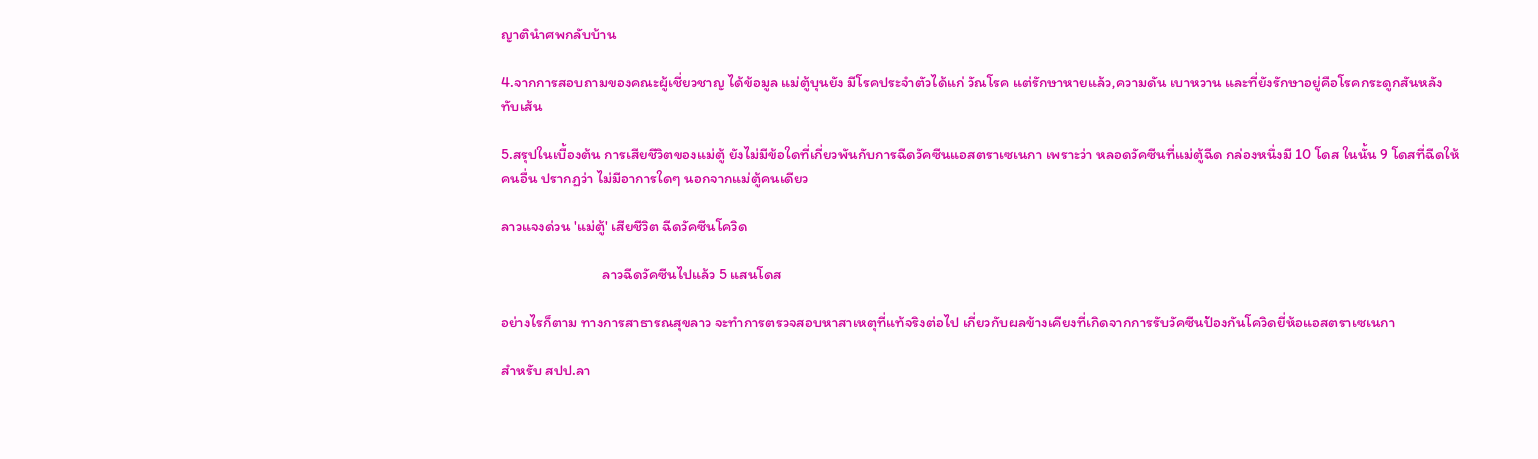ญาตินำศพกลับบ้าน

4.จากการสอบถามของคณะผู้เชี่ยวชาญ ได้ข้อมูล แม่ตู้บุนยัง มีโรคประจำตัวได้แก่ วัณโรค แต่รักษาหายแล้ว,ความดัน เบาหวาน และที่ยังรักษาอยู่คือโรคกระดูกสันหลังทับเส้น

5.สรุปในเบื้องต้น การเสียชีวิตของแม่ตู้ ยังไม่มีข้อใดที่เกี่ยวพันกับการฉีดวัคซีนแอสตราเซเนกา เพราะว่า หลอดวัคซีนที่แม่ตู้ฉีด กล่องหนึ่งมี 10 โดส ในนั้น 9 โดสที่ฉีดให้คนอื่น ปรากฏว่า ไม่มีอาการใดๆ นอกจากแม่ตู้คนเดียว

ลาวแจงด่วน 'แม่ตู้' เสียชีวิต ฉีดวัคซีนโควิด

                              ลาวฉีดวัคซีนไปแล้ว 5 แสนโดส

อย่างไรก็ตาม ทางการสาธารณสุขลาว จะทำการตรวจสอบหาสาเหตุที่แท้จริงต่อไป เกี่ยวกับผลข้างเคียงที่เกิดจากการรับวัคซีนป้องกันโควิดยี่ห้อแอสตราเซเนกา

สำหรับ สปป.ลา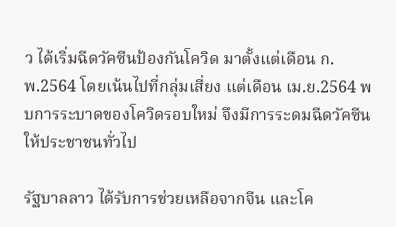ว ได้เริ่มฉีดวัคซีนป้องกันโควิด มาตั้งแต่เดือน ก.พ.2564 โดยเน้นไปที่กลุ่มเสี่ยง แต่เดือน เม.ย.2564 พบการระบาดของโควิดรอบใหม่ จึงมีการระดมฉีดวัคซีนให้ประชาชนทั่วไป

รัฐบาลลาว ได้รับการช่วยเหลือจากจีน และโค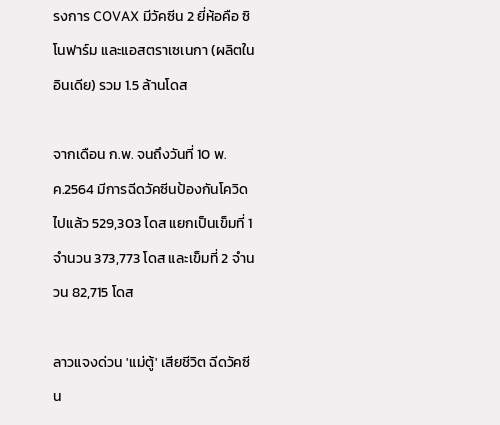รงการ COVAX มีวัคซีน 2 ยี่ห้อคือ ซิโนฟาร์ม และแอสตราเซเนกา (ผลิตในอินเดีย) รวม 1.5 ล้านโดส

จากเดือน ก.พ. จนถึงวันที่ 10 พ.ค.2564 มีการฉีดวัคซีนป้องกันโควิดไปแล้ว 529,303 โดส แยกเป็นเข็มที่ 1 จำนวน 373,773 โดส และเข็มที่ 2 จำนวน 82,715 โดส

ลาวแจงด่วน 'แม่ตู้' เสียชีวิต ฉีดวัคซีน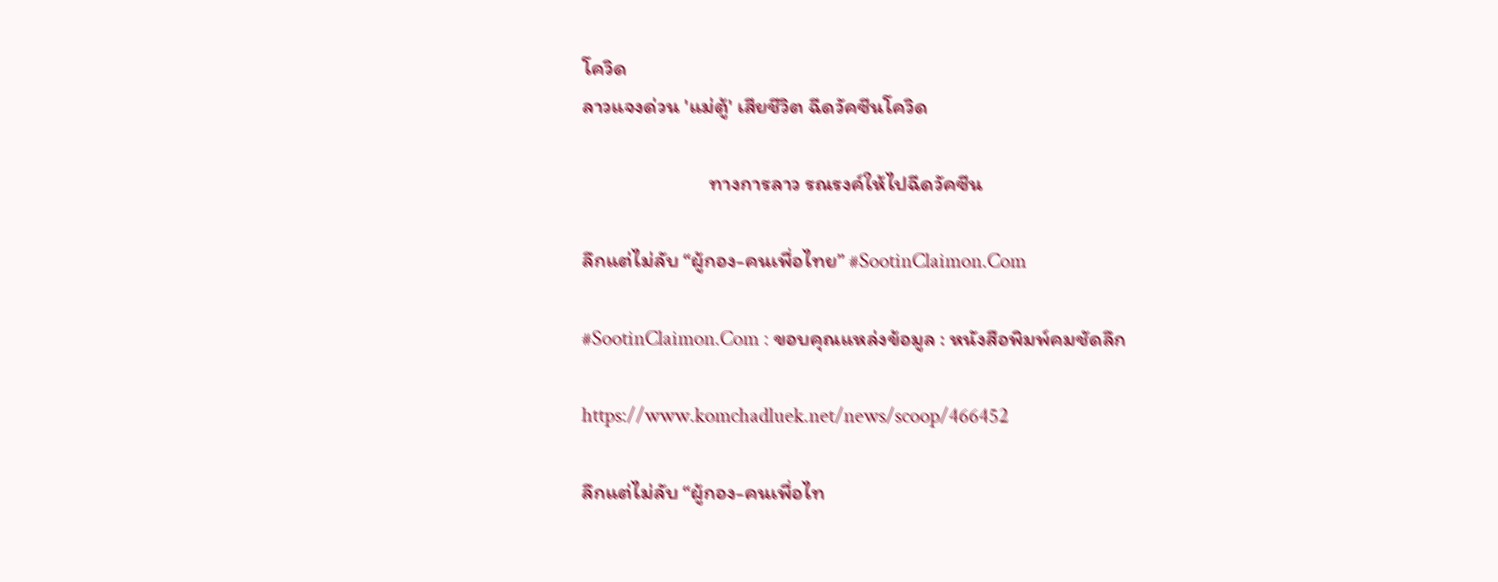โควิด
ลาวแจงด่วน 'แม่ตู้' เสียชีวิต ฉีดวัคซีนโควิด

                           ทางการลาว รณรงค์ให้ไปฉีดวัคซีน

ลึกแต่ไม่ลับ “ผู้กอง-คนเพื่อไทย” #SootinClaimon.Com

#SootinClaimon.Com : ขอบคุณแหล่งข้อมูล : หนังสือพิมพ์คมชัดลึก

https://www.komchadluek.net/news/scoop/466452

ลึกแต่ไม่ลับ “ผู้กอง-คนเพื่อไท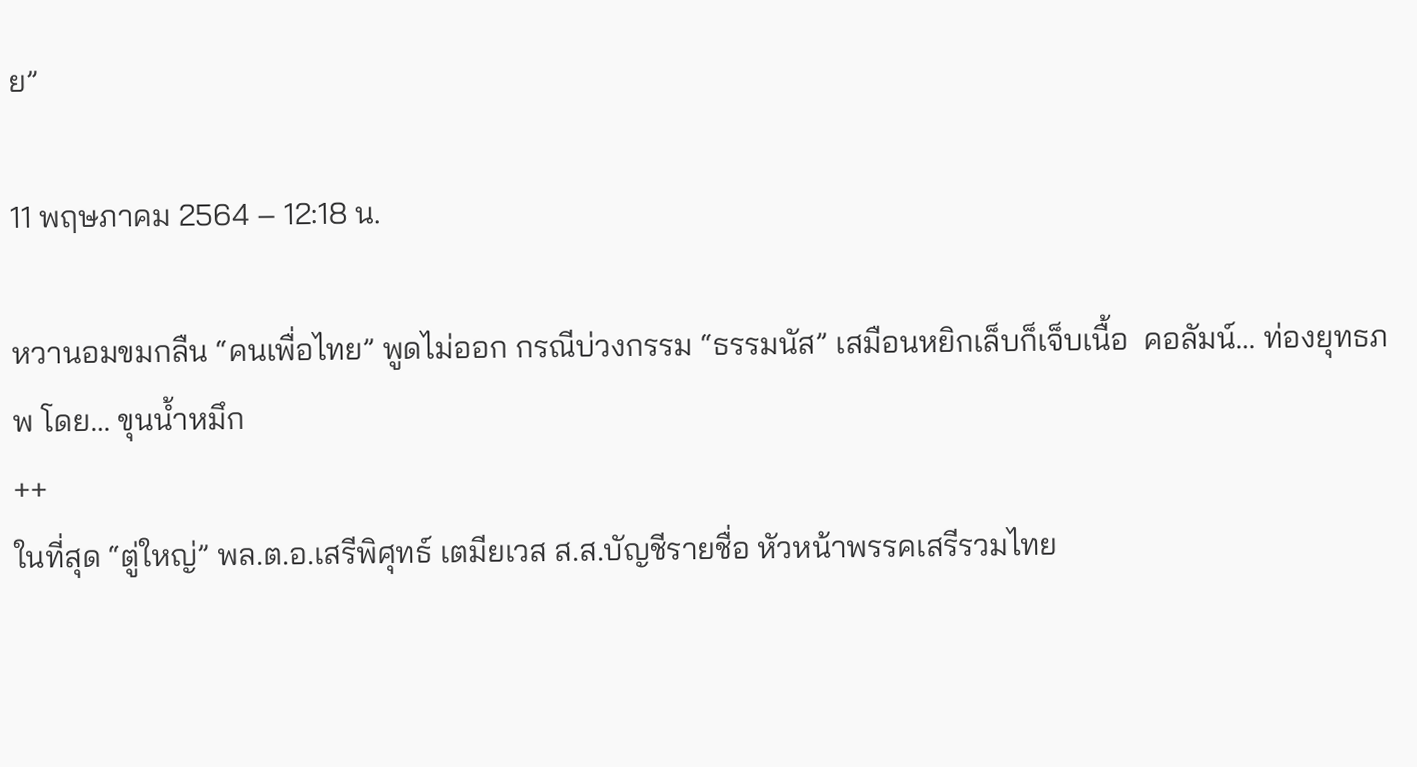ย”

11 พฤษภาคม 2564 – 12:18 น.

หวานอมขมกลืน “คนเพื่อไทย” พูดไม่ออก กรณีบ่วงกรรม “ธรรมนัส” เสมือนหยิกเล็บก็เจ็บเนื้อ  คอลัมน์… ท่องยุทธภพ โดย… ขุนน้ำหมึก
++
ในที่สุด “ตู่ใหญ่” พล.ต.อ.เสรีพิศุทธ์ เตมียเวส ส.ส.บัญชีรายชื่อ หัวหน้าพรรคเสรีรวมไทย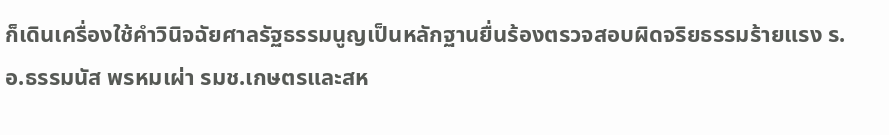ก็เดินเครื่องใช้คำวินิจฉัยศาลรัฐธรรมนูญเป็นหลักฐานยื่นร้องตรวจสอบผิดจริยธรรมร้ายแรง ร.อ.ธรรมนัส พรหมเผ่า รมช.เกษตรและสห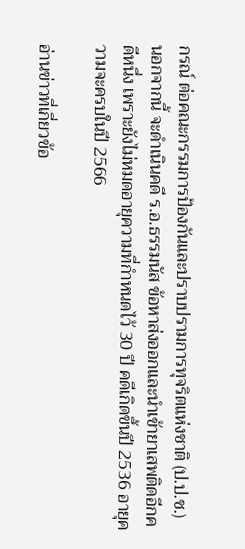กรณ์ ต่อคณะกรรมการป้องกันและปราบปรามการทุจริตแห่งชาติ (ป.ป.ช.) นอกจากนี้ จะดำเนินคดี ร.อ.ธรรมนัส ข้อหาส่งออกและนำเข้ายาเสพติดอีกคดีหนึ่ง เพราะยังไม่หมดอายุความที่กำหนดไว้ 30 ปี คดีเกิดขึ้นปี 2536 อายุความจะครบในปี 2566

อ่านข่าวที่เกี่ยวข้อ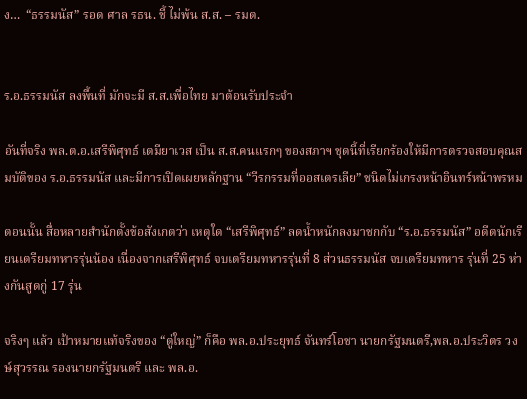ง…  “ธรรมนัส” รอด ศาล รธน. ชี้ ไม่พ้น ส.ส. – รมต.


ร.อ.ธรรมนัส ลงพื้นที่ มักจะมี ส.ส.เพื่อไทย มาต้อนรับประจำ

อันที่จริง พล.ต.อ.เสรีพิศุทธ์ เตมียาเวส เป็น ส.ส.คนแรกๆ ของสภาฯ ชุดนี้ที่เรียกร้องให้มีการตรวจสอบคุณสมบัติของ ร.อ.ธรรมนัส และมีการเปิดเผยหลักฐาน “วีรกรรมที่ออสเตรเลีย” ชนิดไม่เกรงหน้าอินทร์หน้าพรหม

ตอนนั้น สื่อหลายสำนักตั้งข้อสังเกตว่า เหตุใด “เสรีพิศุทธ์” ลดน้ำหนักลงมาชกกับ “ร.อ.ธรรมนัส” อดีตนักเรียนเตรียมทหารรุ่นน้อง เนื่องจากเสรีพิศุทธ์ จบเตรียมทหารรุ่นที่ 8 ส่วนธรรมนัส จบเตรียมทหาร รุ่นที่ 25 ห่างกันสูดกู่ 17 รุ่น

จริงๆ แล้ว เป้าหมายแท้จริงของ “ตู่ใหญ่” ก็คือ พล.อ.ประยุทธ์ จันทร์โอชา นายกรัฐมนตรี,พล.อ.ประวิตร วงษ์สุวรรณ รองนายกรัฐมนตรี และ พล.อ.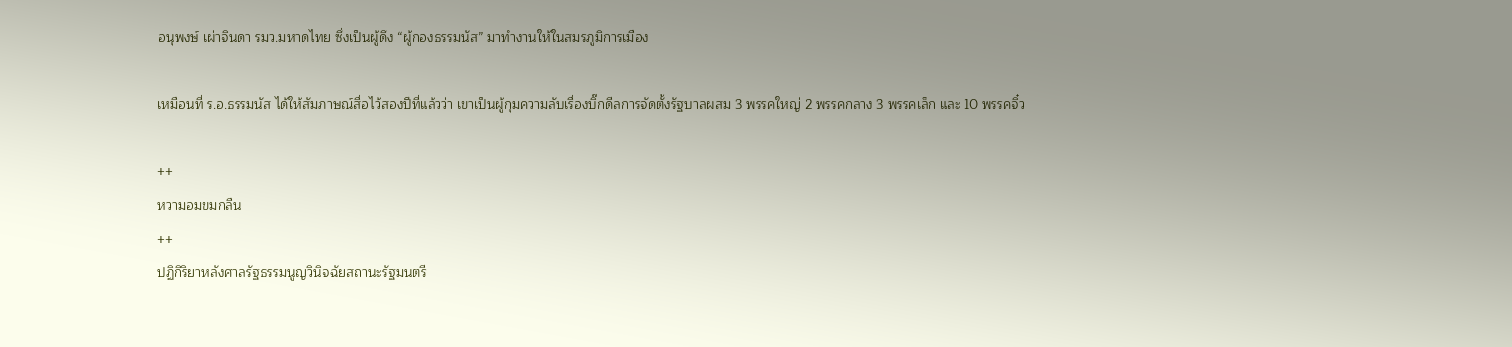อนุพงษ์ เผ่าจินดา รมว.มหาดไทย ซึ่งเป็นผู้ดึง “ผู้กองธรรมนัส” มาทำงานให้ในสมรภูมิการเมือง

เหมือนที่ ร.อ.ธรรมนัส ได้ให้สัมภาษณ์สื่อไว้สองปีที่แล้วว่า เขาเป็นผู้กุมความลับเรื่องบิ๊กดีลการจัดตั้งรัฐบาลผสม 3 พรรคใหญ่ 2 พรรคกลาง 3 พรรคเล็ก และ 10 พรรคจิ๋ว

++
หวามอมขมกลืน
++
ปฏิกิริยาหลังศาลรัฐธรรมนูญวินิจฉัยสถานะรัฐมนตรี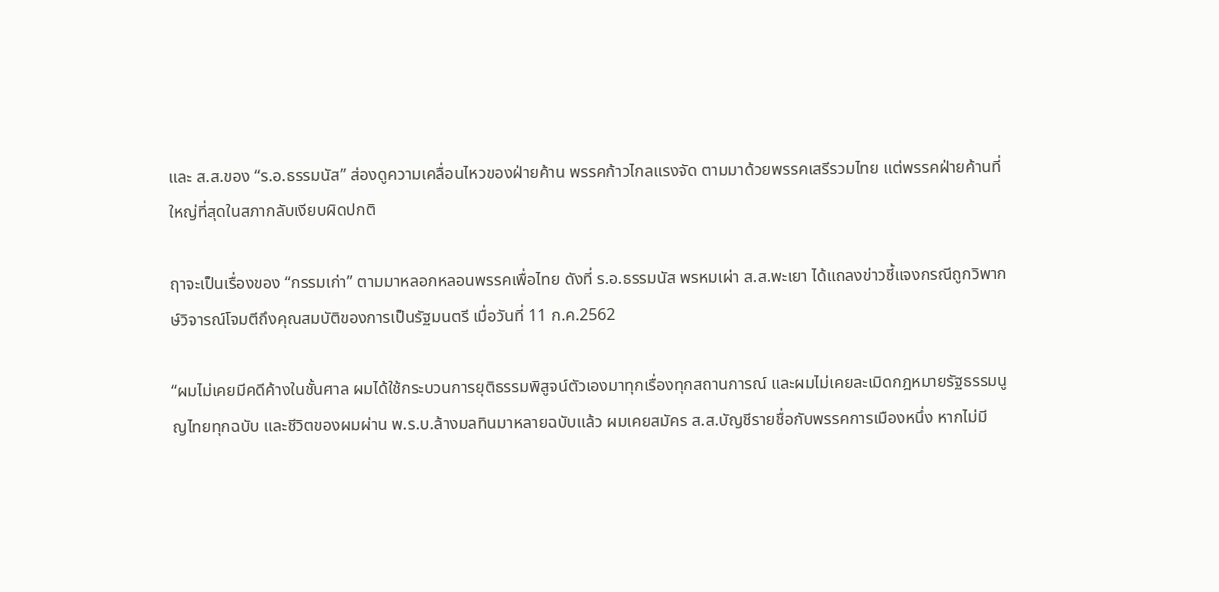และ ส.ส.ของ “ร.อ.ธรรมนัส” ส่องดูความเคลื่อนไหวของฝ่ายค้าน พรรคก้าวไกลแรงจัด ตามมาด้วยพรรคเสรีรวมไทย แต่พรรคฝ่ายค้านที่ใหญ่ที่สุดในสภากลับเงียบผิดปกติ

ฤาจะเป็นเรื่องของ “กรรมเก่า” ตามมาหลอกหลอนพรรคเพื่อไทย ดังที่ ร.อ.ธรรมนัส พรหมเผ่า ส.ส.พะเยา ได้แถลงข่าวชี้แจงกรณีถูกวิพากษ์วิจารณ์โจมตีถึงคุณสมบัติของการเป็นรัฐมนตรี เมื่อวันที่ 11 ก.ค.2562

“ผมไม่เคยมีคดีค้างในชั้นศาล ผมได้ใช้กระบวนการยุติธรรมพิสูจน์ตัวเองมาทุกเรื่องทุกสถานการณ์ และผมไม่เคยละเมิดกฎหมายรัฐธรรมนูญไทยทุกฉบับ และชีวิตของผมผ่าน พ.ร.บ.ล้างมลทินมาหลายฉบับแล้ว ผมเคยสมัคร ส.ส.บัญชีรายชื่อกับพรรคการเมืองหนึ่ง หากไม่มี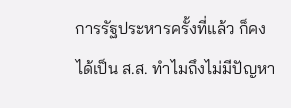การรัฐประหารครั้งที่แล้ว ก็คงได้เป็น ส.ส. ทำไมถึงไม่มีปัญหา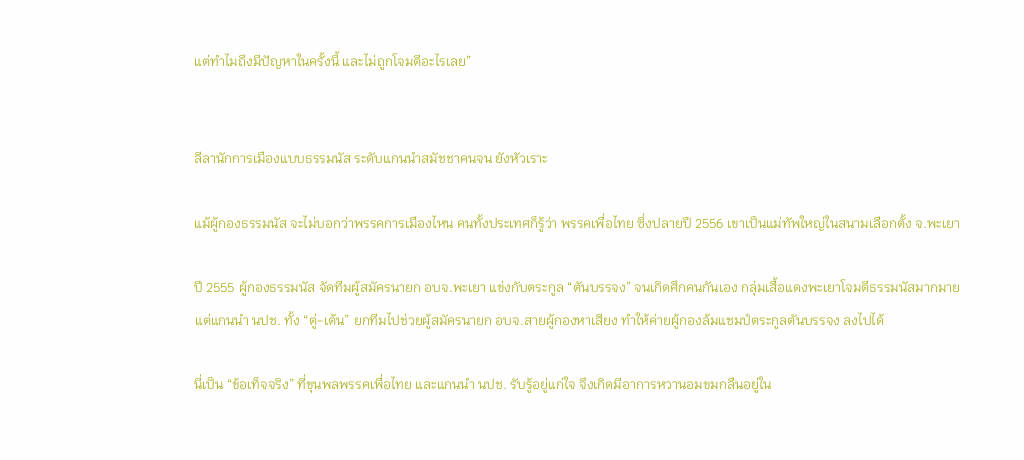แต่ทำไมถึงมีปัญหาในครั้งนี้ และไม่ถูกโจมตีอะไรเลย”


ลีลานักการเมืองแบบธรรมนัส ระดับแกนนำสมัชชาคนจน ยังหัวเราะ

แม้ผู้กองธรรมนัส จะไม่บอกว่าพรรคการเมืองไหน คนทั้งประเทศก็รู้ว่า พรรคเพื่อไทย ซึ่งปลายปี 2556 เขาเป็นแม่ทัพใหญ่ในสนามเลือกตั้ง จ.พะเยา

ปี 2555 ผู้กองธรรมนัส จัดทีมผู้สมัครนายก อบจ.พะเยา แข่งกับตระกูล “ตันบรรจง” จนเกิดศึกคนกันเอง กลุ่มเสื้อแดงพะเยาโจมตีธรรมนัสมากมาย แต่แกนนำ นปช. ทั้ง “ตู่-เต้น” ยกทีมไปช่วยผู้สมัครนายก อบจ.สายผู้กองหาเสียง ทำให้ค่ายผู้กองล้มแชมป์ตระกูลตันบรรจง ลงไปได้

นี่เป็น “ข้อเท็จจริง” ที่ขุนพลพรรคเพื่อไทย และแกนนำ นปช. รับรู้อยู่แก่ใจ จึงเกิดมีอาการหวานอมขมกลืนอยู่ใน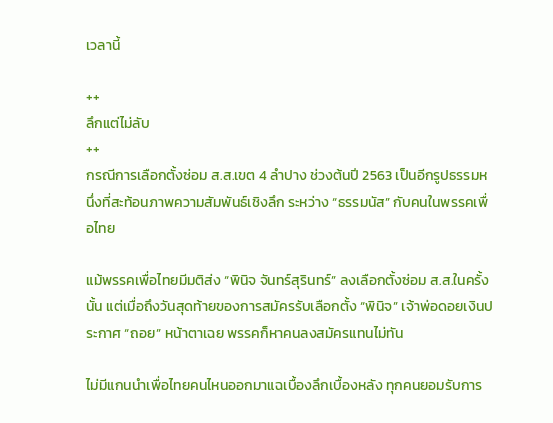เวลานี้

++
ลึกแต่ไม่ลับ
++
กรณีการเลือกตั้งซ่อม ส.ส.เขต 4 ลำปาง ช่วงต้นปี 2563 เป็นอีกรูปธรรมหนึ่งที่สะท้อนภาพความสัมพันธ์เชิงลึก ระหว่าง “ธรรมนัส” กับคนในพรรคเพื่อไทย

แม้พรรคเพื่อไทยมีมติส่ง “พินิจ จันทร์สุรินทร์” ลงเลือกตั้งซ่อม ส.ส.ในครั้งนั้น แต่เมื่อถึงวันสุดท้ายของการสมัครรับเลือกตั้ง “พินิจ” เจ้าพ่อดอยเงินประกาศ “ถอย” หน้าตาเฉย พรรคก็หาคนลงสมัครแทนไม่ทัน

ไม่มีแกนนำเพื่อไทยคนไหนออกมาแฉเบื้องลึกเบื้องหลัง ทุกคนยอมรับการ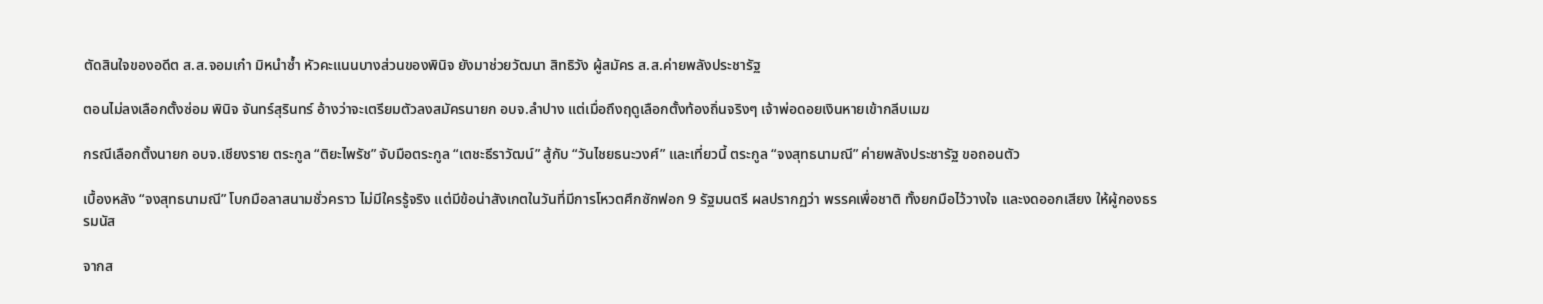ตัดสินใจของอดีต ส.ส.จอมเก๋า มิหนำซ้ำ หัวคะแนนบางส่วนของพินิจ ยังมาช่วยวัฒนา สิทธิวัง ผู้สมัคร ส.ส.ค่ายพลังประชารัฐ

ตอนไม่ลงเลือกตั้งซ่อม พินิจ จันทร์สุรินทร์ อ้างว่าจะเตรียมตัวลงสมัครนายก อบจ.ลำปาง แต่เมื่อถึงฤดูเลือกตั้งท้องถิ่นจริงๆ เจ้าพ่อดอยเงินหายเข้ากลีบเมฆ

กรณีเลือกตั้งนายก อบจ.เชียงราย ตระกูล “ติยะไพรัช” จับมือตระกูล “เตชะธีราวัฒน์” สู้กับ “วันไชยธนะวงศ์” และเที่ยวนี้ ตระกูล “จงสุทธนามณี” ค่ายพลังประชารัฐ ขอถอนตัว

เบื้องหลัง “จงสุทธนามณี” โบกมือลาสนามชั่วคราว ไม่มีใครรู้จริง แต่มีข้อน่าสังเกตในวันที่มีการโหวตศึกซักฟอก 9 รัฐมนตรี ผลปรากฏว่า พรรคเพื่อชาติ ทั้งยกมือไว้วางใจ และงดออกเสียง ให้ผู้กองธรรมนัส

จากส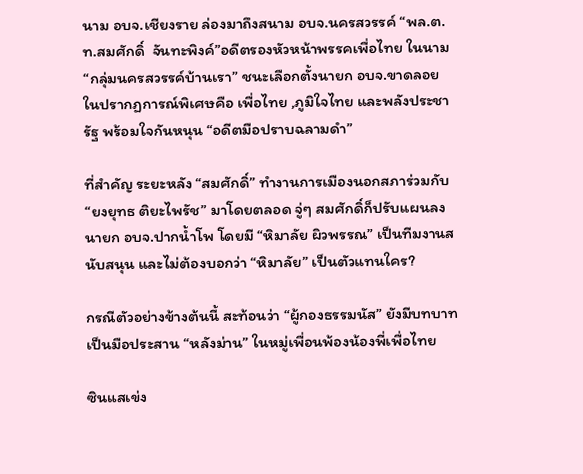นาม อบจ.เชียงราย ล่องมาถึงสนาม อบจ.นครสวรรค์ “พล.ต.ท.สมศักดิ์  จันทะพิงค์”อดีตรองหัวหน้าพรรคเพื่อไทย ในนาม “กลุ่มนครสวรรค์บ้านเรา” ชนะเลือกตั้งนายก อบจ.ขาดลอย ในปรากฏการณ์พิเศษคือ เพื่อไทย ,ภูมิใจไทย และพลังประชารัฐ พร้อมใจกันหนุน “อดีตมือปราบฉลามดำ”

ที่สำคัญ ระยะหลัง “สมศักดิ์” ทำงานการเมืองนอกสภาร่วมกับ “ยงยุทธ ติยะไพรัช” มาโดยตลอด จู่ๆ สมศักดิ์ก็ปรับแผนลงนายก อบจ.ปากน้ำโพ โดยมี “หิมาลัย ผิวพรรณ” เป็นทีมงานสนับสนุน และไม่ต้องบอกว่า “หิมาลัย” เป็นตัวแทนใคร?

กรณีตัวอย่างข้างต้นนี้ สะท้อนว่า “ผู้กองธรรมนัส” ยังมีบทบาทเป็นมือประสาน “หลังม่าน” ในหมู่เพื่อนพ้องน้องพี่เพื่อไทย

ซินแสเข่ง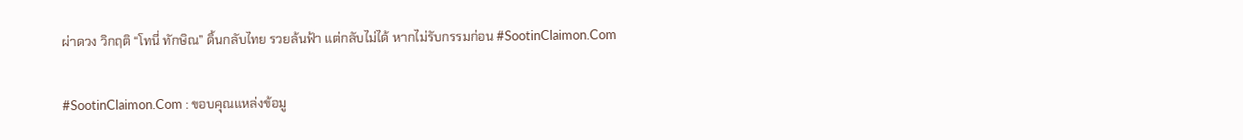ผ่าดวง วิกฤติ “โทนี่ ทักษิณ” ดิ้นกลับไทย รวยล้นฟ้า แต่กลับไม่ได้ หากไม่รับกรรมก่อน #SootinClaimon.Com

#SootinClaimon.Com : ขอบคุณแหล่งข้อมู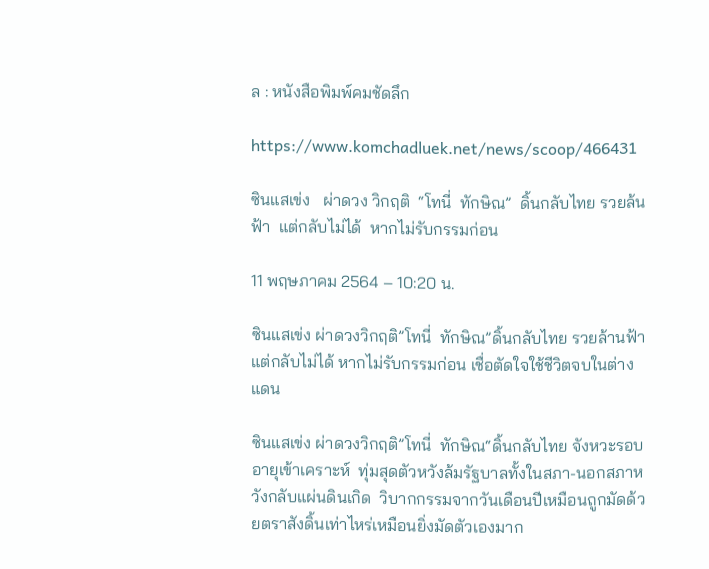ล : หนังสือพิมพ์คมชัดลึก

https://www.komchadluek.net/news/scoop/466431

ซินแสเข่ง   ผ่าดวง วิกฤติ  “โทนี่  ทักษิณ”  ดิ้นกลับไทย รวยล้นฟ้า  แต่กลับไม่ได้  หากไม่รับกรรมก่อน

11 พฤษภาคม 2564 – 10:20 น.

ซินแสเข่ง ผ่าดวงวิกฤติ”โทนี่  ทักษิณ”ดิ้นกลับไทย รวยล้านฟ้า แต่กลับไม่ได้ หากไม่รับกรรมก่อน เชื่อตัดใจใช้ชีวิตจบในต่างแดน

ซินแสเข่ง ผ่าดวงวิกฤติ”โทนี่  ทักษิณ“ดิ้นกลับไทย จังหวะรอบอายุเข้าเคราะห์  ทุ่มสุดตัวหวังล้มรัฐบาลทั้งในสภา-นอกสภาหวังกลับแผ่นดินเกิด  วิบากกรรมจากวันเดือนปีเหมือนถูกมัดด้วยตราสังดิ้นเท่าไหร่เหมือนยิ่งมัดตัวเองมาก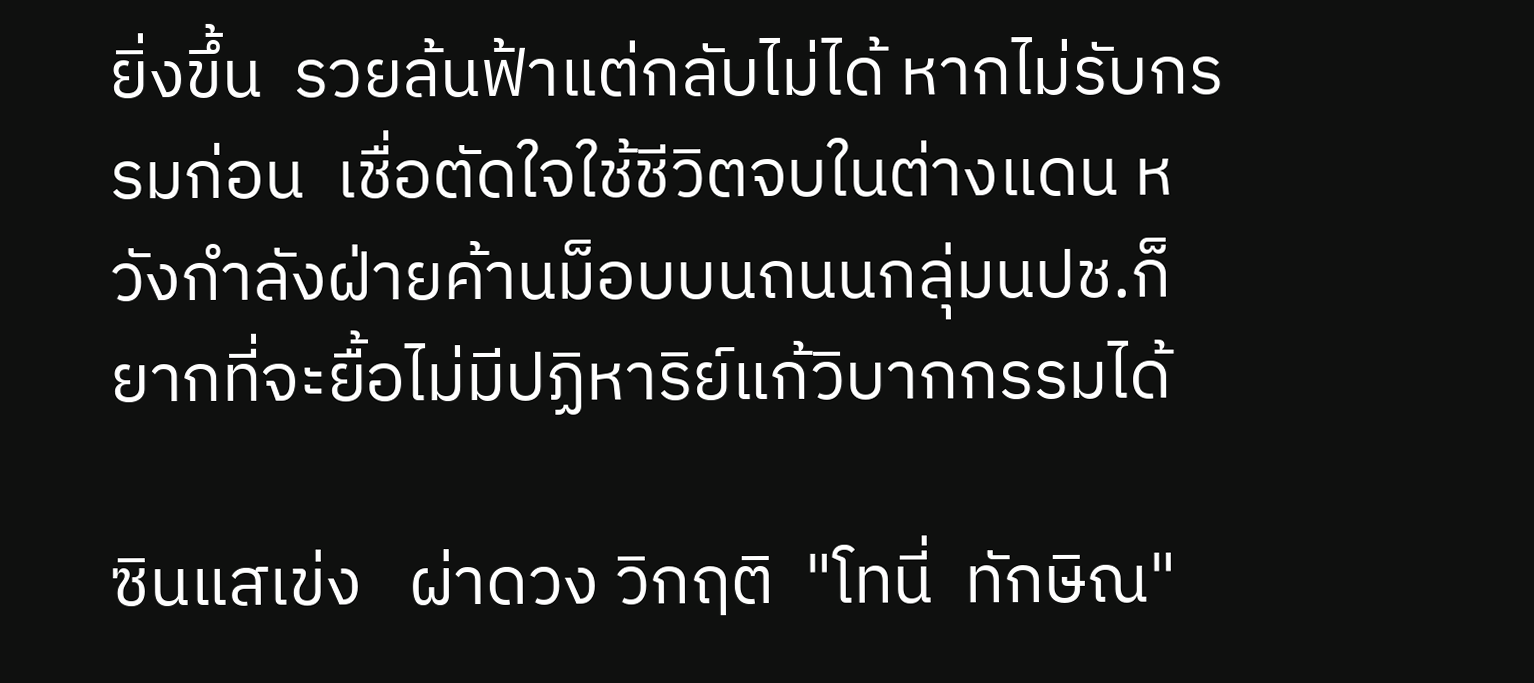ยิ่งขึ้น  รวยล้นฟ้าแต่กลับไม่ได้ หากไม่รับกรรมก่อน  เชื่อตัดใจใช้ชีวิตจบในต่างแดน หวังกำลังฝ่ายค้านม็อบบนถนนกลุ่มนปช.ก็ยากที่จะยื้อไม่มีปฏิหาริย์แก้วิบากกรรมได้

ซินแสเข่ง   ผ่าดวง วิกฤติ  "โทนี่  ทักษิณ"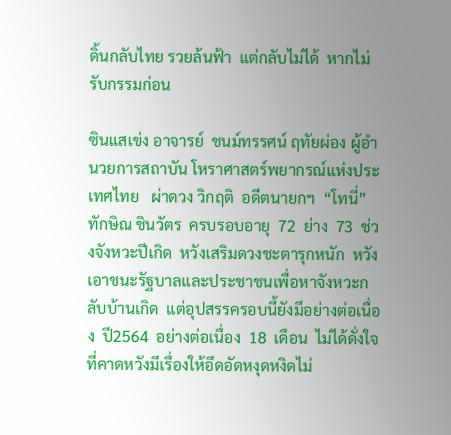ดิ้นกลับไทย รวยล้นฟ้า  แต่กลับไม่ได้  หากไม่รับกรรมก่อน

ซินแสเข่ง อาจารย์  ชนม์ทรรศน์ ฤทัยผ่อง ผู้อำนวยการสถาบัน โหราศาสตร์พยากรณ์แห่งประเทศไทย   ผ่าดวง วิกฤติ  อดีตนายกฯ  “โทนี่” ทักษิณ ชินวัตร  ครบรอบอายุ  72  ย่าง  73  ช่วงจังหวะปีเกิด  หวังเสริมดวงชะตารุกหนัก  หวังเอาชนะรัฐบาลและประชาชนเพื่อหาจังหวะกลับบ้านเกิด  แต่อุปสรรครอบนี้ยังมีอย่างต่อเนื่อง  ปี2564  อย่างต่อเนื่อง  18  เดือน  ไม่ได้ดั่งใจที่คาดหวังมีเรื่องให้อึดอัดหงุดหงิดไม่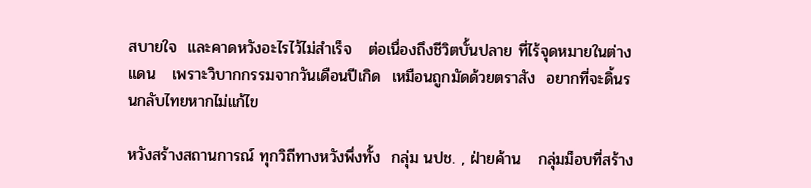สบายใจ  และคาดหวังอะไรไว้ไม่สำเร็จ   ต่อเนื่องถึงชีวิตบั้นปลาย ที่ไร้จุดหมายในต่างแดน   เพราะวิบากกรรมจากวันเดือนปีเกิด  เหมือนถูกมัดด้วยตราสัง  อยากที่จะดิ้นรนกลับไทยหากไม่แก้ไข

หวังสร้างสถานการณ์ ทุกวิถีทางหวังพึ่งทั้ง  กลุ่ม นปช. , ฝ่ายค้าน   กลุ่มม็อบที่สร้าง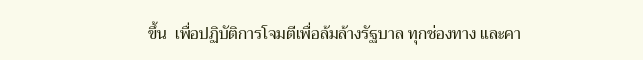ขึ้น  เพื่อปฏิบัติการโจมตีเพื่อล้มล้างรัฐบาล ทุกช่องทาง และคา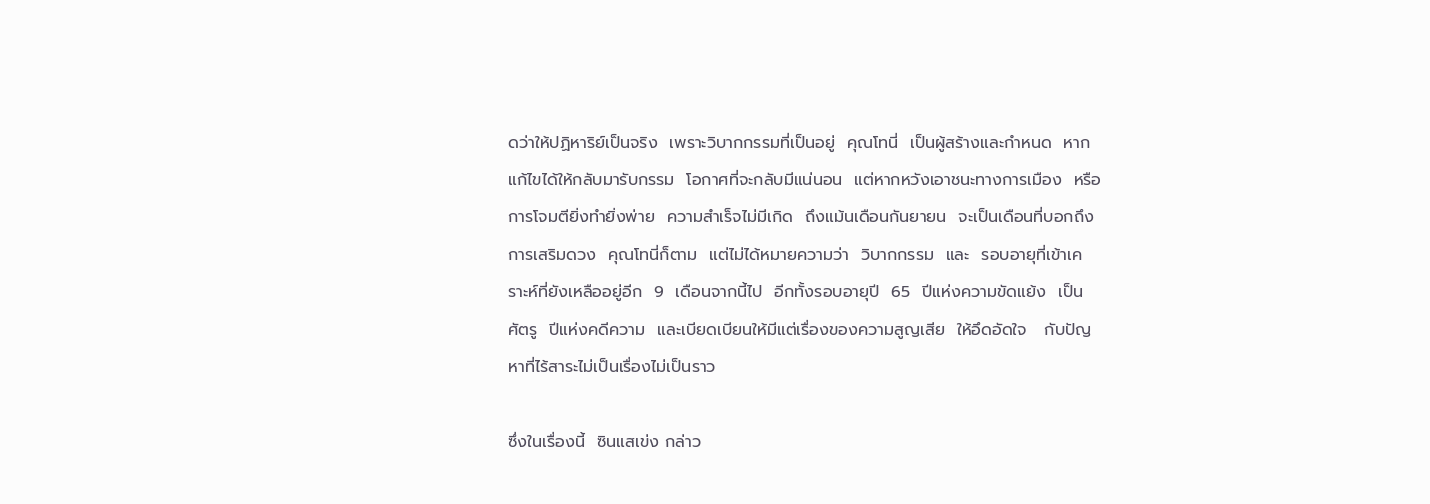ดว่าให้ปฏิหาริย์เป็นจริง  เพราะวิบากกรรมที่เป็นอยู่  คุณโทนี่  เป็นผู้สร้างและกำหนด  หากแก้ไขได้ให้กลับมารับกรรม  โอกาศที่จะกลับมีแน่นอน  แต่หากหวังเอาชนะทางการเมือง  หรือการโจมตียิ่งทำยิ่งพ่าย  ความสำเร็จไม่มีเกิด  ถึงแม้นเดือนกันยายน  จะเป็นเดือนที่บอกถึงการเสริมดวง  คุณโทนี่ก็ตาม  แต่ไม่ได้หมายความว่า  วิบากกรรม  และ  รอบอายุที่เข้าเคราะห์ที่ยังเหลืออยู่อีก  9  เดือนจากนี้ไป  อีกทั้งรอบอายุปี  65  ปีแห่งความขัดแย้ง  เป็นศัตรู  ปีแห่งคดีความ  และเบียดเบียนให้มีแต่เรื่องของความสูญเสีย  ให้อึดอัดใจ   กับปัญหาที่ไร้สาระไม่เป็นเรื่องไม่เป็นราว

ซึ่งในเรื่องนี้  ซินแสเข่ง กล่าว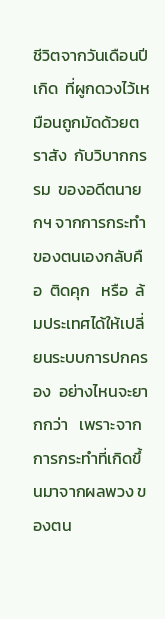ชีวิตจากวันเดือนปีเกิด  ที่ผูกดวงไว้เหมือนถูกมัดด้วยตราสัง  กับวิบากกรรม  ของอดีตนายกฯ จากการกระทำของตนเองกลับคือ  ติดคุก   หรือ  ล้มประเทศได้ให้เปลี่ยนระบบการปกครอง  อย่างไหนจะยากกว่า   เพราะจากการกระทำที่เกิดขึ้นมาจากผลพวง ของตน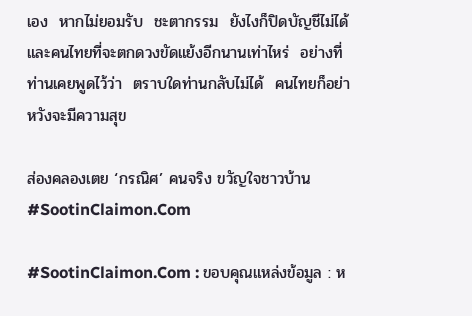เอง  หากไม่ยอมรับ  ชะตากรรม  ยังไงก็ปิดบัญชีไม่ได้  และคนไทยที่จะตกดวงขัดแย้งอีกนานเท่าไหร่  อย่างที่ท่านเคยพูดไว้ว่า  ตราบใดท่านกลับไม่ได้  คนไทยก็อย่าหวังจะมีความสุข

ส่องคลองเตย ‘กรณิศ’ คนจริง ขวัญใจชาวบ้าน #SootinClaimon.Com

#SootinClaimon.Com : ขอบคุณแหล่งข้อมูล : ห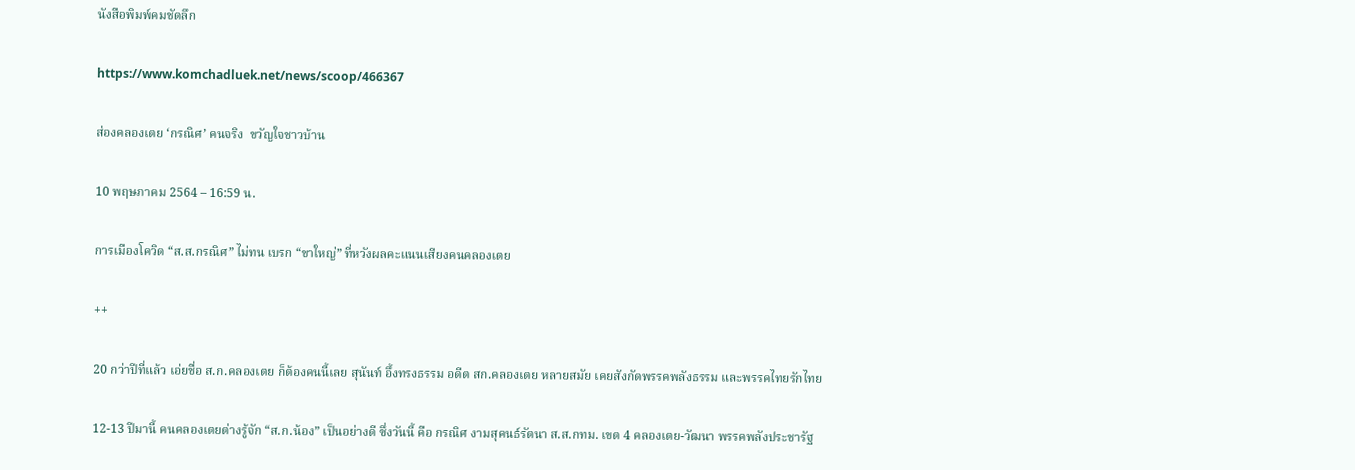นังสือพิมพ์คมชัดลึก

https://www.komchadluek.net/news/scoop/466367

ส่องคลองเตย ‘กรณิศ’ คนจริง  ขวัญใจชาวบ้าน

10 พฤษภาคม 2564 – 16:59 น.

การเมืองโควิด “ส.ส.กรณิศ” ไม่ทน เบรก “ขาใหญ่” ที่หวังผลคะแนนเสียงคนคลองเตย

++

20 กว่าปีที่แล้ว เอ่ยชื่อ ส.ก.คลองเตย ก็ต้องคนนี้เลย สุนันท์ อึ้งทรงธรรม อดีต สก.คลองเตย หลายสมัย เคยสังกัดพรรคพลังธรรม และพรรคไทยรักไทย

12-13 ปีมานี้ คนคลองเตยต่างรู้จัก “ส.ก.น้อง” เป็นอย่างดี ซึ่งวันนี้ คือ กรณิศ งามสุคนธ์รัตนา ส.ส.กทม. เขต 4 คลองเตย-วัฒนา พรรคพลังประชารัฐ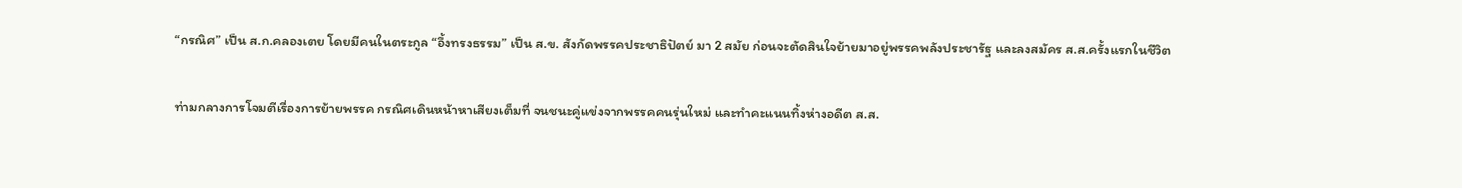“กรณิศ” เป็น ส.ก.คลองเตย โดยมีคนในตระกูล “อึ้งทรงธรรม” เป็น ส.ข. สังกัดพรรคประชาธิปัตย์ มา 2 สมัย ก่อนจะตัดสินใจย้ายมาอยู่พรรคพลังประชารัฐ และลงสมัคร ส.ส.ครั้งแรกในชีวิต

ท่ามกลางการโจมตีเรื่องการย้ายพรรค กรณิศเดินหน้าหาเสียงเต็มที่ จนชนะคู่แข่งจากพรรคคนรุ่นใหม่ และทำคะแนนทิ้งห่างอดีต ส.ส.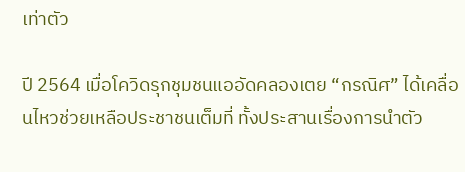เท่าตัว

ปี 2564 เมื่อโควิดรุกชุมชนแออัดคลองเตย “กรณิศ” ได้เคลื่อนไหวช่วยเหลือประชาชนเต็มที่ ทั้งประสานเรื่องการนำตัว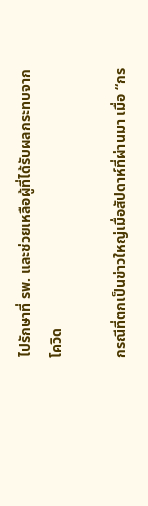ไปรักษาที่ รพ. และช่วยเหลือผู้ที่ได้รับผลกระทบจากโควิด

กรณีที่ตกเป็นข่าวใหญ่เมื่อสัปดาห์ที่ผ่านมา เมื่อ “กร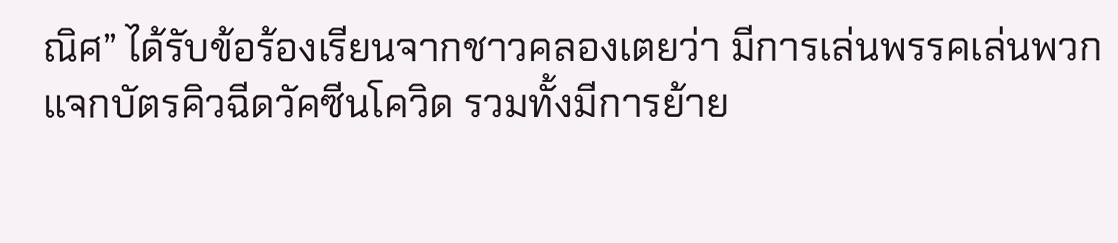ณิศ” ได้รับข้อร้องเรียนจากชาวคลองเตยว่า มีการเล่นพรรคเล่นพวก แจกบัตรคิวฉีดวัคซีนโควิด รวมทั้งมีการย้าย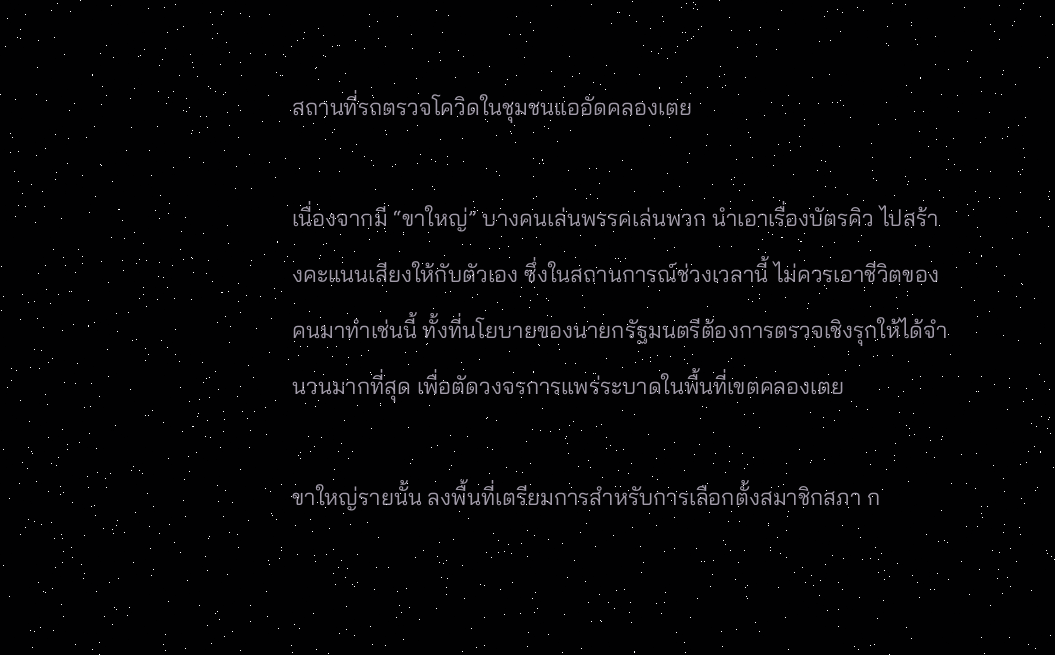สถานที่รถตรวจโควิดในชุมชนแออัดคลองเตย

เนื่องจากมี “ขาใหญ่” บางคนเล่นพรรคเล่นพวก นำเอาเรื่องบัตรคิว ไปสร้างคะแนนเสียงให้กับตัวเอง ซึ่งในสถานการณ์ช่วงเวลานี้ ไม่ควรเอาชีวิตของคนมาทำเช่นนี้ ทั้งที่นโยบายของนายกรัฐมนตรีต้องการตรวจเชิงรุกให้ได้จำนวนมากที่สุด เพื่อตัดวงจรการแพร่ระบาดในพื้นที่เขตคลองเตย

ขาใหญ่รายนั้น ลงพื้นที่เตรียมการสำหรับการเลือกตั้งสมาชิกสภา ก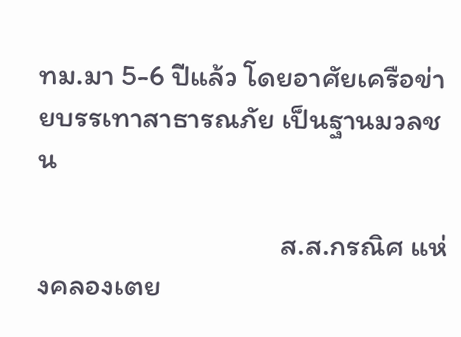ทม.มา 5-6 ปีแล้ว โดยอาศัยเครือข่ายบรรเทาสาธารณภัย เป็นฐานมวลชน

                                    ส.ส.กรณิศ แห่งคลองเตย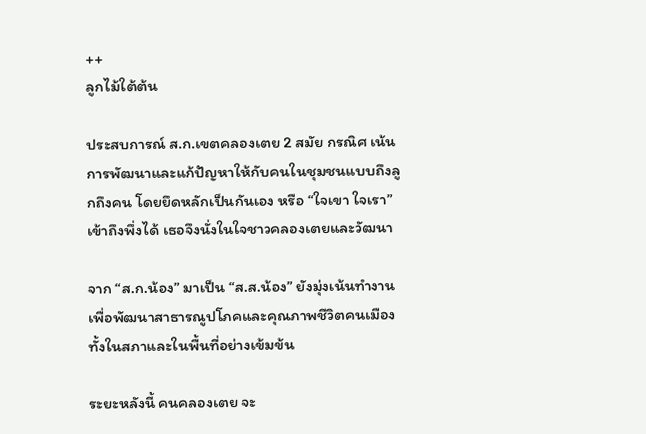++
ลูกไม้ใต้ต้น

ประสบการณ์ ส.ก.เขตคลองเตย 2 สมัย กรณิศ เน้นการพัฒนาและแก้ปัญหาให้กับคนในชุมชนแบบถึงลูกถึงคน โดยยึดหลักเป็นกันเอง หรือ “ใจเขา ใจเรา” เข้าถึงพึ่งได้ เธอจึงนั่งในใจชาวคลองเตยและวัฒนา

จาก “ส.ก.น้อง” มาเป็น “ส.ส.น้อง” ยังมุ่งเน้นทำงาน เพื่อพัฒนาสาธารณูปโภคและคุณภาพชีวิตคนเมือง ทั้งในสภาและในพื้นที่อย่างเข้มข้น

ระยะหลังนี้ คนคลองเตย จะ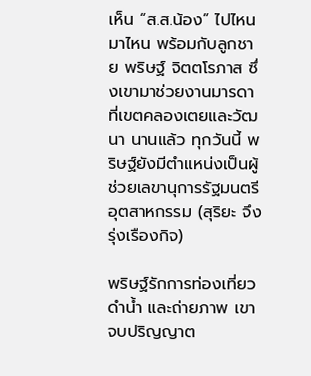เห็น “ส.ส.น้อง” ไปไหนมาไหน พร้อมกับลูกชาย พริษฐ์ จิตตโรภาส ซึ่งเขามาช่วยงานมารดาที่เขตคลองเตยและวัฒนา นานแล้ว ทุกวันนี้ พริษฐ์ยังมีตำแหน่งเป็นผู้ช่วยเลขานุการรัฐมนตรีอุตสาหกรรม (สุริยะ จึงรุ่งเรืองกิจ)

พริษฐ์รักการท่องเที่ยว ดำน้ำ และถ่ายภาพ เขาจบปริญญาต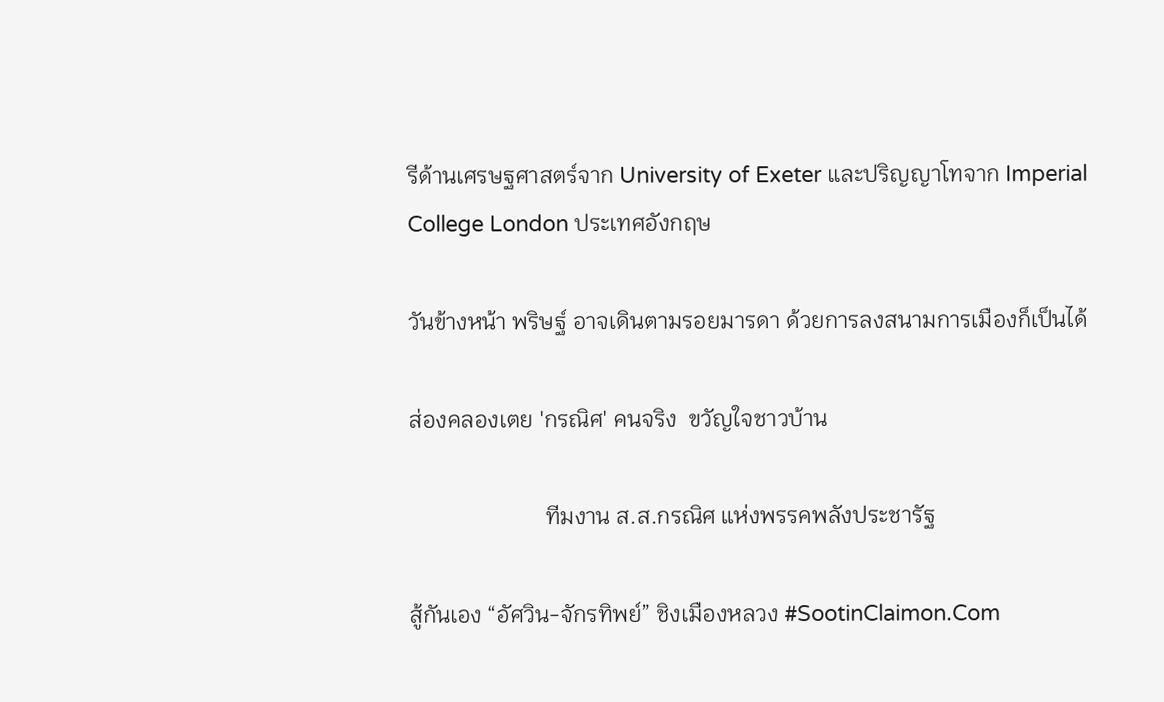รีด้านเศรษฐศาสตร์จาก University of Exeter และปริญญาโทจาก Imperial College London ประเทศอังกฤษ

วันข้างหน้า พริษฐ์ อาจเดินตามรอยมารดา ด้วยการลงสนามการเมืองก็เป็นได้

ส่องคลองเตย 'กรณิศ' คนจริง  ขวัญใจชาวบ้าน

                        ทีมงาน ส.ส.กรณิศ แห่งพรรคพลังประชารัฐ

สู้กันเอง “อัศวิน-จักรทิพย์” ชิงเมืองหลวง #SootinClaimon.Com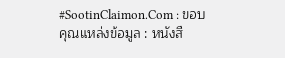#SootinClaimon.Com : ขอบคุณแหล่งข้อมูล : หนังสื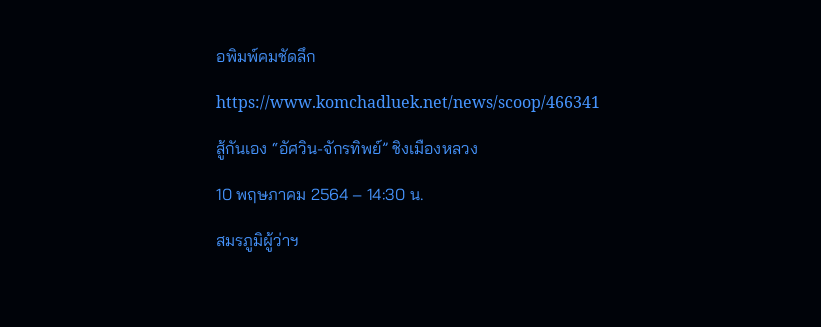อพิมพ์คมชัดลึก

https://www.komchadluek.net/news/scoop/466341

สู้กันเอง “อัศวิน-จักรทิพย์” ชิงเมืองหลวง

10 พฤษภาคม 2564 – 14:30 น.

สมรภูมิผู้ว่าฯ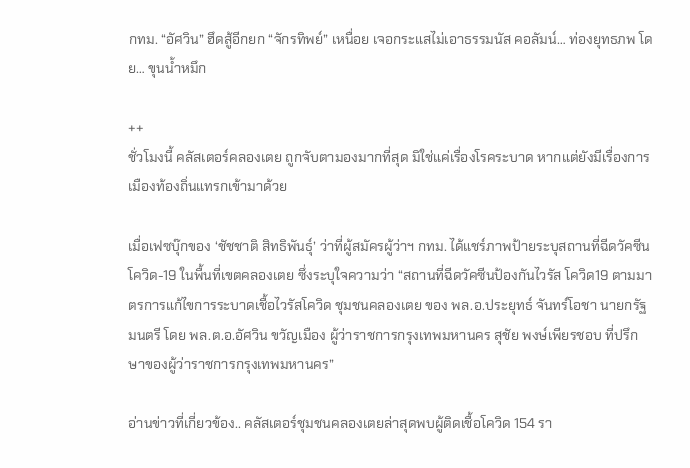กทม. “อัศวิน” ฮึดสู้อีกยก “จักรทิพย์” เหนื่อย เจอกระแสไม่เอาธรรมนัส คอลัมน์… ท่องยุทธภพ โดย… ขุนน้ำหมึก

++
ชั่วโมงนี้ คลัสเตอร์คลองเตย ถูกจับตามองมากที่สุด มิใช่แค่เรื่องโรคระบาด หากแต่ยังมีเรื่องการเมืองท้องถิ่นแทรกเข้ามาด้วย

เมื่อเฟซบุ๊กของ ‘ชัชชาติ สิทธิพันธุ์’ ว่าที่ผู้สมัครผู้ว่าฯ กทม. ได้แชร์ภาพป้ายระบุสถานที่ฉีดวัคซีนโควิด-19 ในพื้นที่เขตคลองเตย ซึ่งระบุใจความว่า “สถานที่ฉีดวัคซีนป้องกันไวรัส โควิด19 ตามมาตรการแก้ไขการระบาดเชื้อไวรัสโควิด ชุมชนคลองเตย ของ พล.อ.ประยุทธ์ จันทร์โอชา นายกรัฐมนตรี โดย พล.ต.อ.อัศวิน ขวัญเมือง ผู้ว่าราชการกรุงเทพมหานคร สุชัย พงษ์เพียรชอบ ที่ปรึกษาของผู้ว่าราชการกรุงเทพมหานคร”

อ่านข่าวที่เกี่ยวข้อง.. คลัสเตอร์ชุมชนคลองเตยล่าสุดพบผู้ติดเชื้อโควิด 154 รา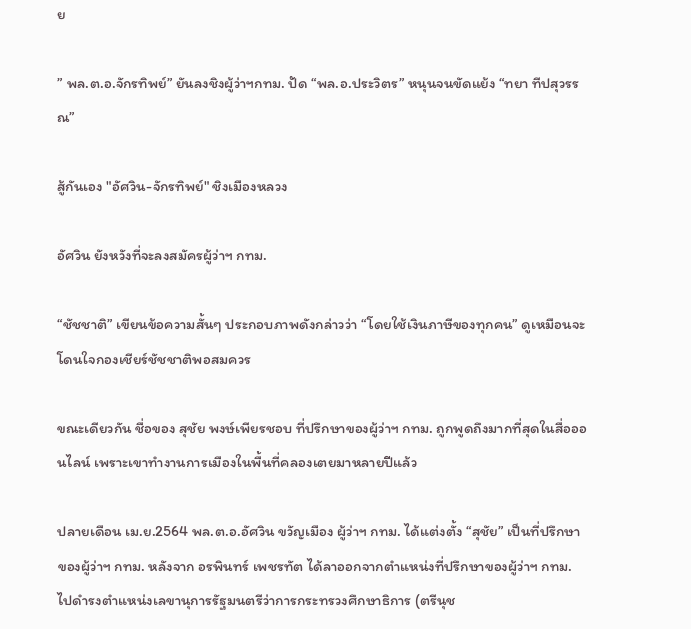ย

” พล.ต.อ.จักรทิพย์” ยันลงชิงผู้ว่าฯกทม. ปัด “พล.อ.ประวิตร” หนุนจนขัดแย้ง “ทยา ทีปสุวรรณ”

สู้กันเอง "อัศวิน-จักรทิพย์" ชิงเมืองหลวง

อัศวิน ยังหวังที่จะลงสมัครผู้ว่าฯ กทม.

“ชัชชาติ” เขียนข้อความสั้นๆ ประกอบภาพดังกล่าวว่า “โดยใช้เงินภาษีของทุกคน” ดูเหมือนจะโดนใจกองเชียร์ชัชชาติพอสมควร

ขณะเดียวกัน ชื่อของ สุชัย พงษ์เพียรชอบ ที่ปรึกษาของผู้ว่าฯ กทม. ถูกพูดถึงมากที่สุดในสื่อออนไลน์ เพราะเขาทำงานการเมืองในพื้นที่คลองเตยมาหลายปีแล้ว

ปลายเดือน เม.ย.2564 พล.ต.อ.อัศวิน ขวัญเมือง ผู้ว่าฯ กทม. ได้แต่งตั้ง “สุชัย” เป็นที่ปรึกษาของผู้ว่าฯ กทม. หลังจาก อรพินทร์ เพชรทัต ได้ลาออกจากตำแหน่งที่ปรึกษาของผู้ว่าฯ กทม. ไปดำรงตำแหน่งเลขานุการรัฐมนตรีว่าการกระทรวงศึกษาธิการ (ตรีนุช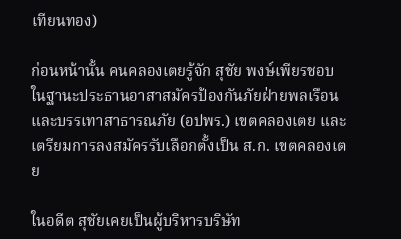เทียนทอง)

ก่อนหน้านั้น คนคลองเตยรู้จัก สุชัย พงษ์เพียรชอบ ในฐานะประธานอาสาสมัครป้องกันภัยฝ่ายพลเรือนและบรรเทาสาธารณภัย (อปพร.) เขตคลองเตย และเตรียมการลงสมัครรับเลือกตั้งเป็น ส.ก. เขตคลองเตย

ในอดีต สุชัยเคยเป็นผู้บริหารบริษัท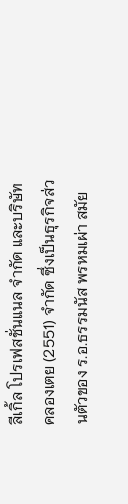ลีเกิ้ล โปรเฟสชั่นแนล จำกัด และบริษัท คลองเตย (2551) จำกัด ซึ่งเป็นธุรกิจส่วนตัวของ ร.อ.ธรรมนัส พรหมเผ่า สมัย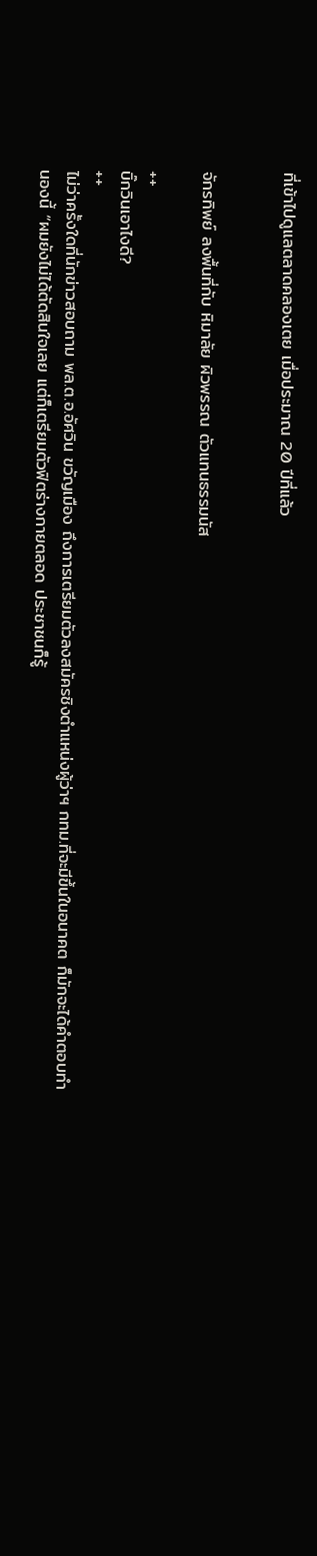ที่เข้าไปดูแลตลาดคลองเตย เมื่อประมาณ 20 ปีที่แล้ว


จักรทิพย์ ลงพื้นที่กับ หิมาลัย ผิวพรรณ ตัวแทนธรรมนัส

++
บิ๊กวินเอาไงดี?
++
ไม่ว่าครั้งใดที่นักข่าวสอบถาม พล.ต.อ.อัศวิน ขวัญเมือง ถึงการเตรียมตัวลงสมัครชิงตำแหน่งผู้ว่าฯ กทม.ที่จะมีขึ้นในอนาคต ก็มักจะได้คำตอบทำนองนี้ “ผมยังไม่ได้ตัดสินใจเลย แต่ก็เตรียมตัวฟิตร่างกายตลอด ประชาชนก็รู้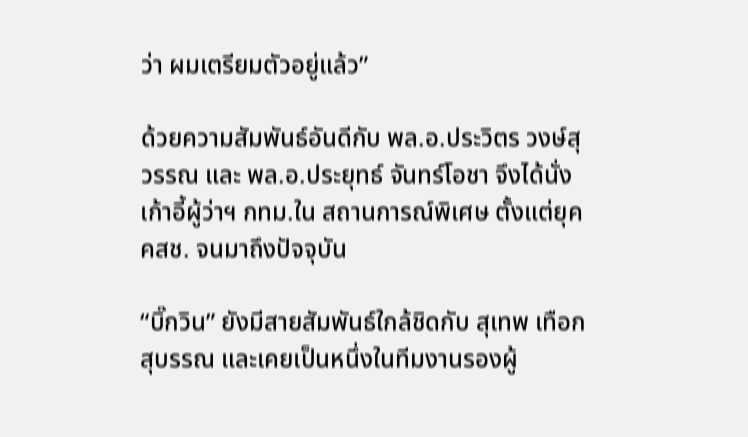ว่า ผมเตรียมตัวอยู่แล้ว”

ด้วยความสัมพันธ์อันดีกับ พล.อ.ประวิตร วงษ์สุวรรณ และ พล.อ.ประยุทธ์ จันทร์โอชา จึงได้นั่งเก้าอี้ผู้ว่าฯ กทม.ใน สถานการณ์พิเศษ ตั้งแต่ยุค คสช. จนมาถึงปัจจุบัน

“บิ๊กวิน” ยังมีสายสัมพันธ์ใกล้ชิดกับ สุเทพ เทือกสุบรรณ และเคยเป็นหนึ่งในทีมงานรองผู้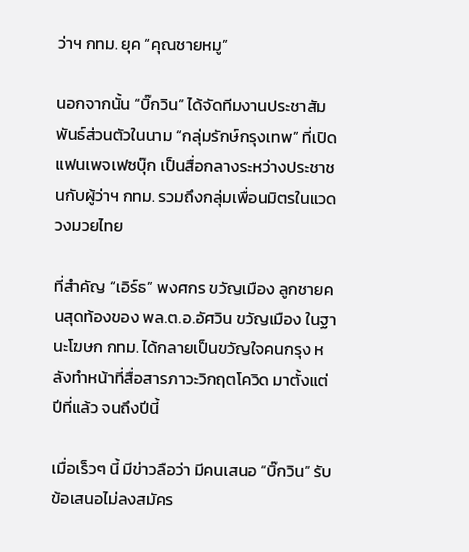ว่าฯ กทม. ยุค “คุณชายหมู”

นอกจากนั้น “บิ๊กวิน” ได้จัดทีมงานประชาสัมพันธ์ส่วนตัวในนาม “กลุ่มรักษ์กรุงเทพ” ที่เปิดแฟนเพจเฟซบุ๊ก เป็นสื่อกลางระหว่างประชาชนกับผู้ว่าฯ กทม. รวมถึงกลุ่มเพื่อนมิตรในแวดวงมวยไทย

ที่สำคัญ “เอิร์ธ” พงศกร ขวัญเมือง ลูกชายคนสุดท้องของ พล.ต.อ.อัศวิน ขวัญเมือง ในฐานะโฆษก กทม. ได้กลายเป็นขวัญใจคนกรุง หลังทำหน้าที่สื่อสารภาวะวิกฤตโควิด มาตั้งแต่ปีที่แล้ว จนถึงปีนี้

เมื่อเร็วๆ นี้ มีข่าวลือว่า มีคนเสนอ “บิ๊กวิน” รับข้อเสนอไม่ลงสมัคร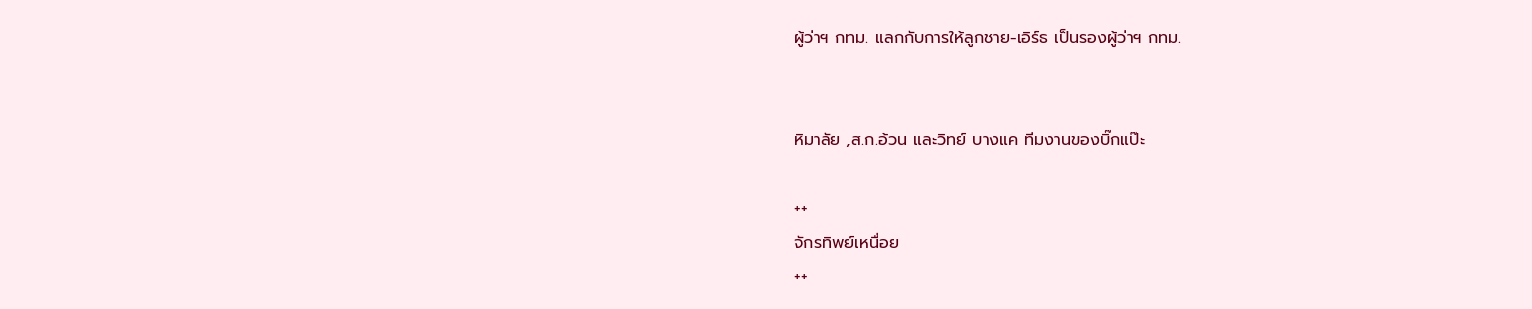ผู้ว่าฯ กทม. แลกกับการให้ลูกชาย-เอิร์ธ เป็นรองผู้ว่าฯ กทม.


หิมาลัย ,ส.ก.อ้วน และวิทย์ บางแค ทีมงานของบิ๊กแป๊ะ

++
จักรทิพย์เหนื่อย
++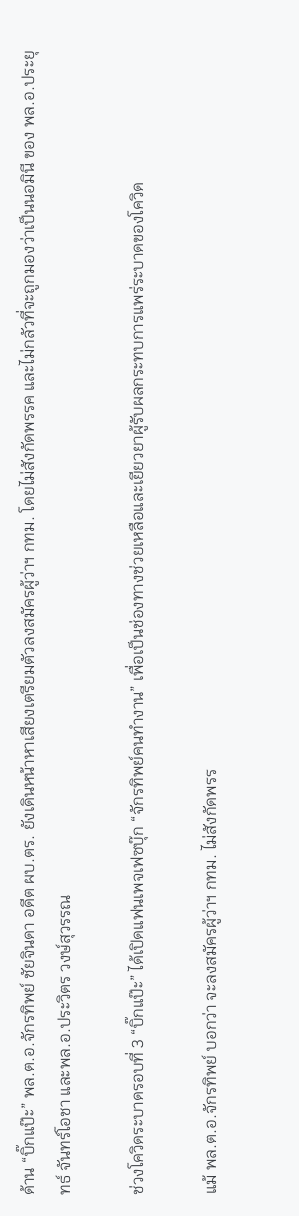ด้าน “บิ๊กแป๊ะ” พล.ต.อ.จักรทิพย์ ชัยจินดา อดีต ผบ.ตร. ยังเดินหน้าหาเสียงเตรียมตัวลงสมัครผู้ว่าฯ กทม. โดยไม่สังกัดพรรค และไม่กลัวที่จะถูกมองว่าเป็นนอมินี ของ พล.อ.ประยุทธ์ จันทร์โอชา และพล.อ.ประวิตร วงษ์สุวรรณ

ช่วงโควิดระบาดรอบที่ 3 “บิ๊กแป๊ะ” ได้เปิดแฟนเพจเฟซบุ๊ก “จักรทิพย์คนทำงาน” เพื่อเป็นช่องทางช่วยเหลือและเยียวยาผู้รับผลกระทบการแพร่ระบาดของโควิด

แม้ พล.ต.อ.จักรทิพย์ บอกว่า จะลงสมัครผู้ว่าฯ กทม. ไม่สังกัดพรร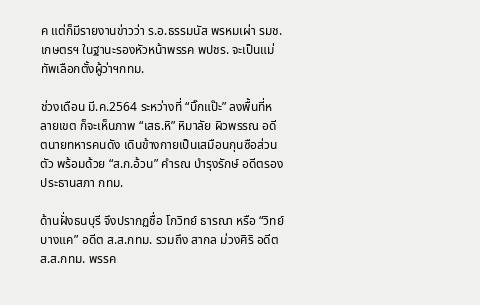ค แต่ก็มีรายงานข่าวว่า ร.อ.ธรรมนัส พรหมเผ่า รมช.เกษตรฯ ในฐานะรองหัวหน้าพรรค พปชร. จะเป็นแม่ทัพเลือกตั้งผู้ว่าฯกทม.

ช่วงเดือน มี.ค.2564 ระหว่างที่ “บิ๊กแป๊ะ” ลงพื้นที่หลายเขต ก็จะเห็นภาพ “เสธ.หิ” หิมาลัย ผิวพรรณ อดีตนายทหารคนดัง เดินข้างกายเป็นเสมือนกุนซือส่วนตัว พร้อมด้วย “ส.ก.อ้วน” คำรณ บำรุงรักษ์ อดีตรองประธานสภา กทม.

ด้านฝั่งธนบุรี จึงปรากฏชื่อ โกวิทย์ ธารณา หรือ “วิทย์ บางแค” อดีต ส.ส.กทม. รวมถึง สากล ม่วงศิริ อดีต ส.ส.กทม. พรรค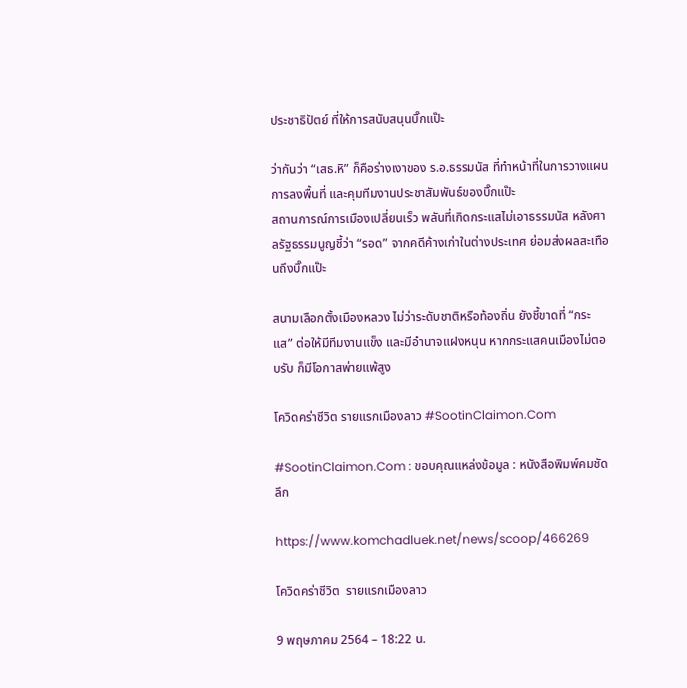ประชาธิปัตย์ ที่ให้การสนับสนุนบิ๊กแป๊ะ

ว่ากันว่า “เสธ.หิ” ก็คือร่างเงาของ ร.อ.ธรรมนัส ที่ทำหน้าที่ในการวางแผนการลงพื้นที่ และคุมทีมงานประชาสัมพันธ์ของบิ๊กแป๊ะ
สถานการณ์การเมืองเปลี่ยนเร็ว พลันที่เกิดกระแสไม่เอาธรรมนัส หลังศาลรัฐธรรมนูญชี้ว่า “รอด” จากคดีค้างเก่าในต่างประเทศ ย่อมส่งผลสะเทือนถึงบิ๊กแป๊ะ

สนามเลือกตั้งเมืองหลวง ไม่ว่าระดับชาติหรือท้องถิ่น ยังชี้ขาดที่ “กระแส” ต่อให้มีทีมงานแข็ง และมีอำนาจแฝงหนุน หากกระแสคนเมืองไม่ตอบรับ ก็มีโอกาสพ่ายแพ้สูง

โควิดคร่าชีวิต รายแรกเมืองลาว #SootinClaimon.Com

#SootinClaimon.Com : ขอบคุณแหล่งข้อมูล : หนังสือพิมพ์คมชัดลึก

https://www.komchadluek.net/news/scoop/466269

โควิดคร่าชีวิต  รายแรกเมืองลาว

9 พฤษภาคม 2564 – 18:22 น.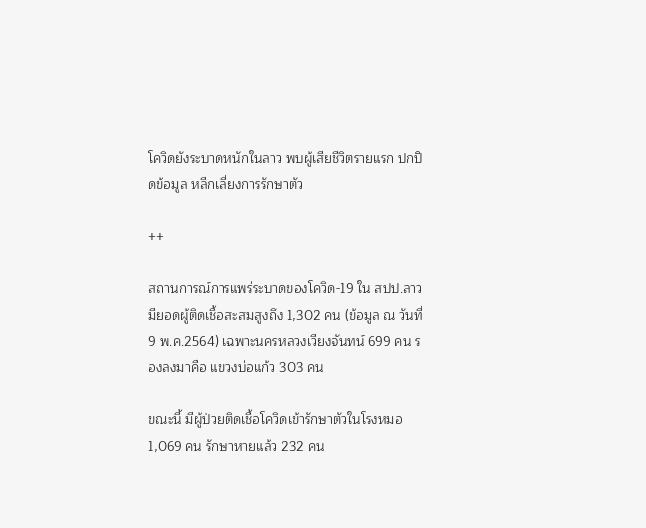โควิดยังระบาดหนักในลาว พบผู้เสียชีวิตรายแรก ปกปิดข้อมูล หลีกเลี่ยงการรักษาตัว

++

สถานการณ์การแพร่ระบาดของโควิด-19 ใน สปป.ลาว  มียอดผู้ติดเชื้อสะสมสูงถึง 1,302 คน (ข้อมูล ณ วันที่ 9 พ.ค.2564) เฉพาะนครหลวงเวียงจันทน์ 699 คน รองลงมาคือ แขวงบ่อแก้ว 303 คน

ขณะนี้ มีผู้ป่วยติดเชื้อโควิดเข้ารักษาตัวในโรงหมอ 1,069 คน รักษาหายแล้ว 232 คน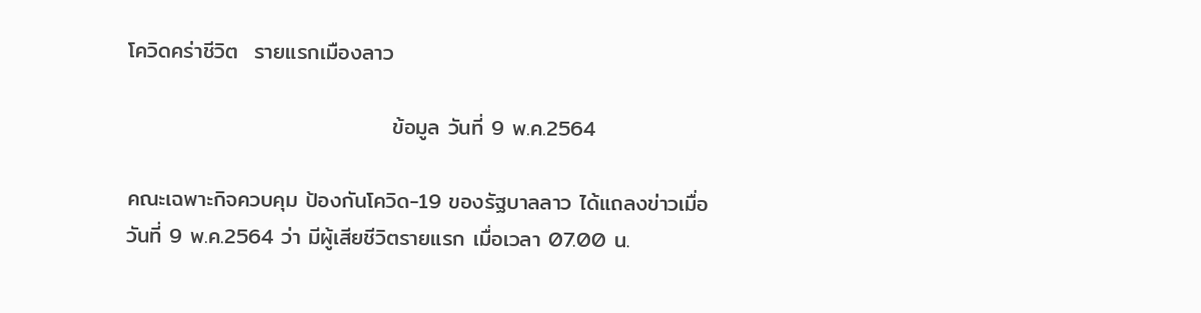โควิดคร่าชีวิต  รายแรกเมืองลาว

                                  ข้อมูล วันที่ 9 พ.ค.2564

คณะเฉพาะกิจควบคุม ป้องกันโควิด-19 ของรัฐบาลลาว ได้แถลงข่าวเมื่อวันที่ 9 พ.ค.2564 ว่า มีผู้เสียชีวิตรายแรก เมื่อเวลา 07.00 น.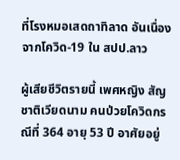ที่โรงหมอเสดถาทิลาด อันเนื่องจากโควิด-19 ใน สปป.ลาว

ผู้เสียชีวิตรายนี้ เพศหญิง สัญชาติเวียดนาม คนป่วยโควิดกรณีที่ 364 อายุ 53 ปี อาศัยอยู่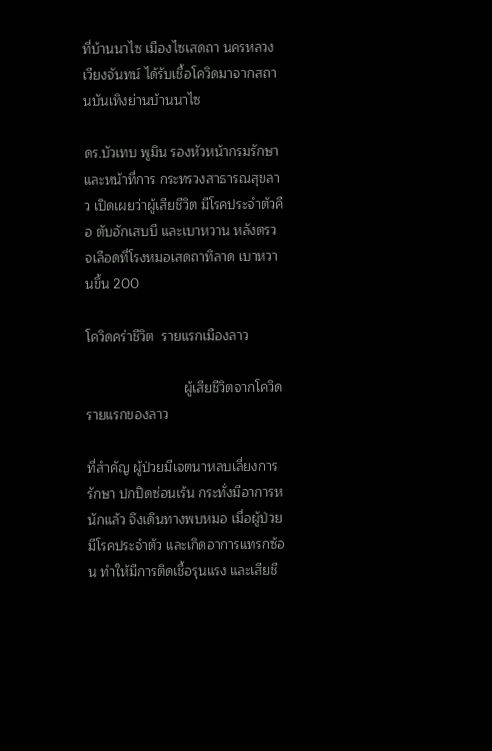ที่บ้านนาไซ เมืองไซเสดถา นครหลวงเวียงจันทน์ ได้รับเชื้อโควิดมาจากสถานบันเทิงย่านบ้านนาไซ

ดร.บัวเทบ พูมิน รองหัวหน้ากรมรักษาและหน้าที่การ กระทรวงสาธารณสุขลาว เปิดเผยว่าผู้เสียชีวิต มีโรคประจำตัวคือ ตับอักเสบบี และเบาหวาน หลังตรวจเลือดที่โรงหมอเสดถาทิลาด เบาหวานขึ้น 200

โควิดคร่าชีวิต  รายแรกเมืองลาว

                          ผู้เสียชีวิตจากโควิด รายแรกของลาว

ที่สำคัญ ผู้ป่วยมีเจตนาหลบเลี่ยงการรักษา ปกปิดซ่อนเร้น กระทั่งมีอาการหนักแล้ว จึงเดินทางพบหมอ เมื่อผู้ป่วยมีโรคประจำตัว และเกิดอาการแทรกซ้อน ทำให้มีการติดเชื้อรุนแรง และเสียชี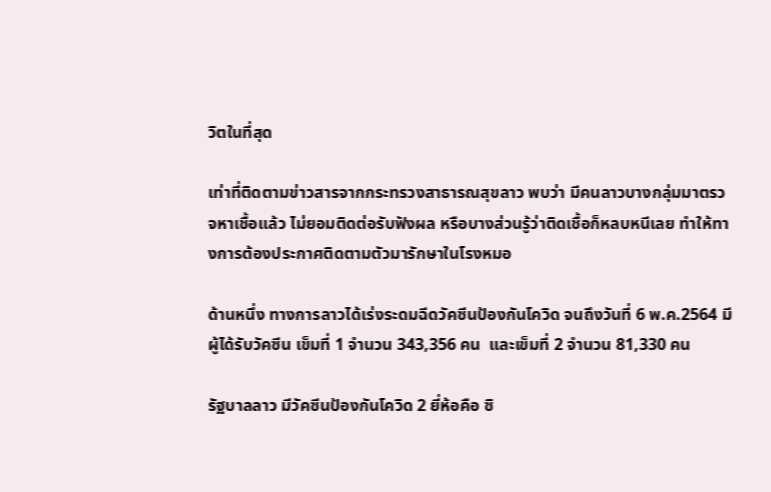วิตในที่สุด

เท่าที่ติดตามข่าวสารจากกระทรวงสาธารณสุขลาว พบว่า มีคนลาวบางกลุ่มมาตรวจหาเชื้อแล้ว ไม่ยอมติดต่อรับฟังผล หรือบางส่วนรู้ว่าติดเชื้อก็หลบหนีเลย ทำให้ทางการต้องประกาศติดตามตัวมารักษาในโรงหมอ

ด้านหนึ่ง ทางการลาวได้เร่งระดมฉีดวัคซีนป้องกันโควิด จนถึงวันที่ 6 พ.ค.2564 มีผู้ได้รับวัคซีน เข็มที่ 1 จำนวน 343,356 คน  และเข็มที่ 2 จำนวน 81,330 คน

รัฐบาลลาว มีวัคซีนป้องกันโควิด 2 ยี่ห้อคือ ซิ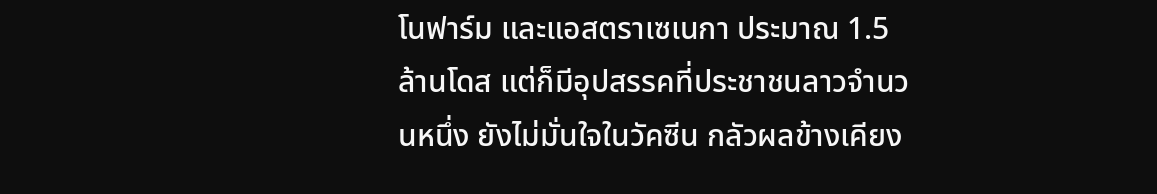โนฟาร์ม และแอสตราเซเนกา ประมาณ 1.5 ล้านโดส แต่ก็มีอุปสรรคที่ประชาชนลาวจำนวนหนึ่ง ยังไม่มั่นใจในวัคซีน กลัวผลข้างเคียง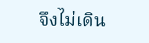จึงไม่เดิน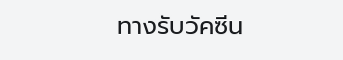ทางรับวัคซีน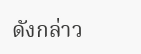ดังกล่าว